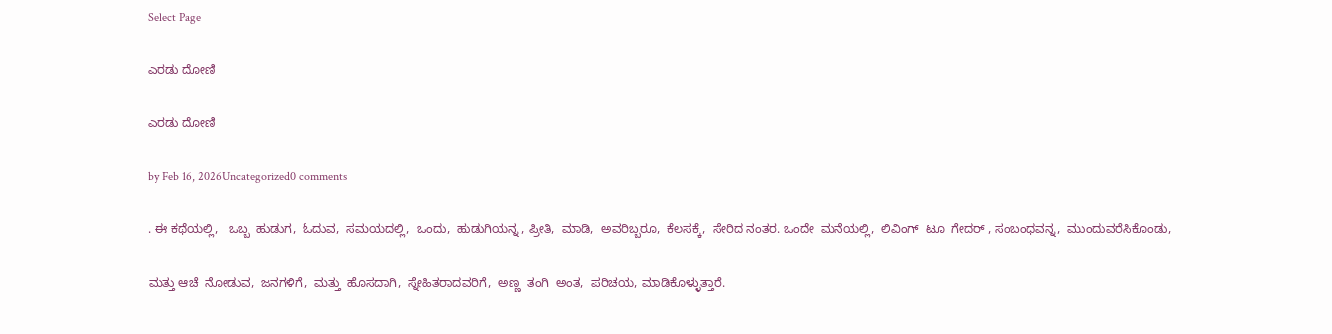Select Page

ಎರಡು ದೋಣಿ

ಎರಡು ದೋಣಿ

by Feb 16, 2026Uncategorized0 comments

. ಈ ಕಥೆಯಲ್ಲಿ,   ಒಬ್ಬ  ಹುಡುಗ,  ಓದುವ,  ಸಮಯದಲ್ಲಿ,  ಒಂದು,  ಹುಡುಗಿಯನ್ನ , ಪ್ರೀತಿ,  ಮಾಡಿ,  ಅವರಿಬ್ಬರೂ,  ಕೆಲಸಕ್ಕೆ,  ಸೇರಿದ ನಂತರ. ಒಂದೇ  ಮನೆಯಲ್ಲಿ,  ಲಿವಿಂಗ್  ಟೂ  ಗೇದರ್ , ಸಂಬಂಧವನ್ನ,  ಮುಂದುವರೆಸಿಕೊಂಡು,

ಮತ್ತು ಆಚೆ  ನೋಡುವ,  ಜನಗಳಿಗೆ,  ಮತ್ತು  ಹೊಸದಾಗಿ,  ಸ್ನೇಹಿತರಾದವರಿಗೆ,  ಅಣ್ಣ  ತಂಗಿ  ಅಂತ,  ಪರಿಚಯ, ಮಾಡಿಕೊಳ್ಳುತ್ತಾರೆ.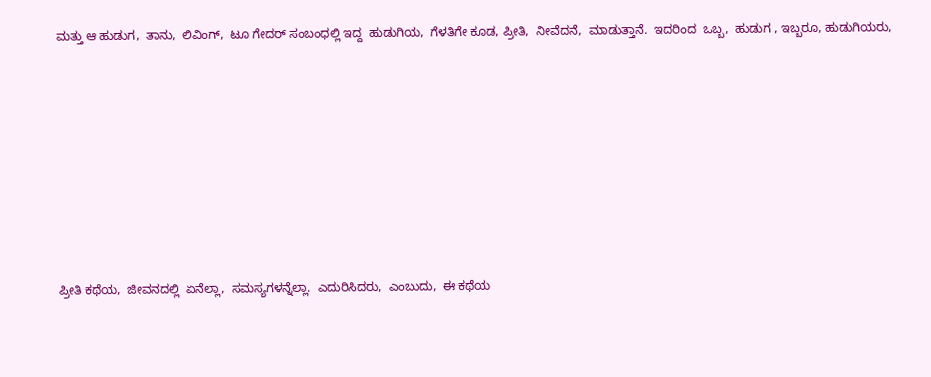ಮತ್ತು ಆ ಹುಡುಗ,  ತಾನು,  ಲಿವಿಂಗ್,  ಟೂ ಗೇದರ್ ಸಂಬಂಧಲ್ಲಿ ಇದ್ದ  ಹುಡುಗಿಯ,  ಗೆಳತಿಗೇ ಕೂಡ, ಪ್ರೀತಿ,  ನೀವೆದನೆ,  ಮಾಡುತ್ತಾನೆ.  ಇದರಿಂದ  ಒಬ್ಬ,  ಹುಡುಗ , ಇಬ್ಬರೂ, ಹುಡುಗಿಯರು,









ಪ್ರೀತಿ ಕಥೆಯ,  ಜೀವನದಲ್ಲಿ  ಏನೆಲ್ಲಾ,  ಸಮಸ್ಯಗಳನ್ನೆಲ್ಲಾ.  ಎದುರಿಸಿದರು,  ಎಂಬುದು,  ಈ ಕಥೆಯ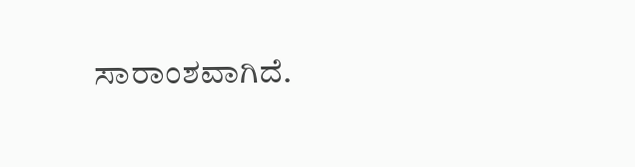ಸಾರಾಂಶವಾಗಿದೆ.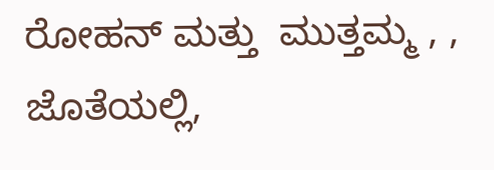ರೋಹನ್ ಮತ್ತು  ಮುತ್ತಮ್ಮ , , ಜೊತೆಯಲ್ಲಿ,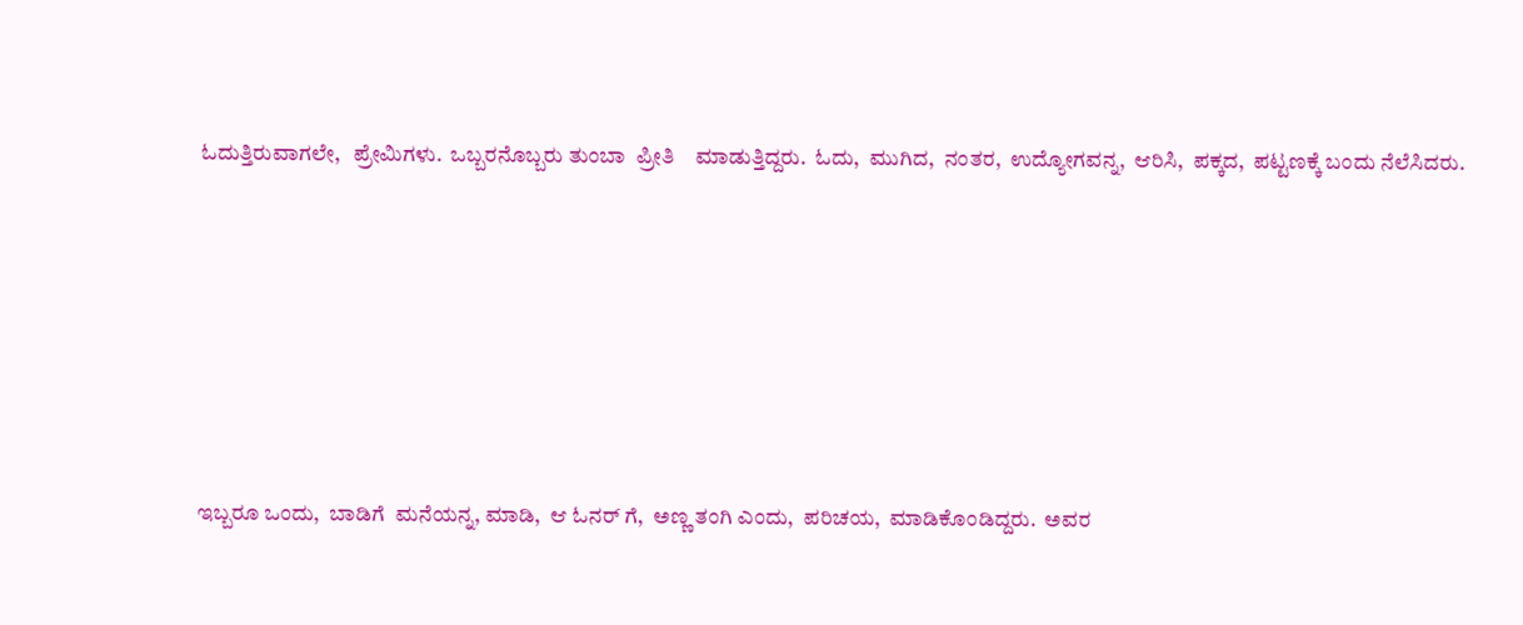ಓದುತ್ತಿರುವಾಗಲೇ,   ಪ್ರೇಮಿಗಳು.  ಒಬ್ಬರನೊಬ್ಬರು ತುಂಬಾ  ಪ್ರೀತಿ    ಮಾಡುತ್ತಿದ್ದರು.  ಓದು,  ಮುಗಿದ,  ನಂತರ,  ಉದ್ಯೋಗವನ್ನ,  ಆರಿಸಿ,  ಪಕ್ಕದ,  ಪಟ್ಟಣಕ್ಕೆ ಬಂದು ನೆಲೆಸಿದರು.







ಇಬ್ಬರೂ ಒಂದು,  ಬಾಡಿಗೆ  ಮನೆಯನ್ನ, ಮಾಡಿ,  ಆ ಓನರ್ ಗೆ,  ಅಣ್ಣ ತಂಗಿ ಎಂದು,  ಪರಿಚಯ,  ಮಾಡಿಕೊಂಡಿದ್ದರು.  ಅವರ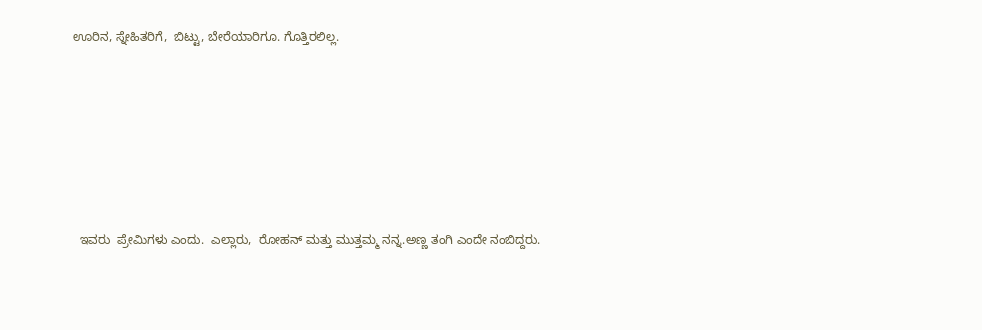ಊರಿನ, ಸ್ನೇಹಿತರಿಗೆ,  ಬಿಟ್ಟು, ಬೇರೆಯಾರಿಗೂ. ಗೊತ್ತಿರಲಿಲ್ಲ.







  ಇವರು  ಪ್ರೇಮಿಗಳು ಎಂದು.  ಎಲ್ಲಾರು,  ರೋಹನ್ ಮತ್ತು ಮುತ್ತಮ್ಮ ನನ್ನ.ಅಣ್ಣ ತಂಗಿ ಎಂದೇ ನಂಬಿದ್ದರು.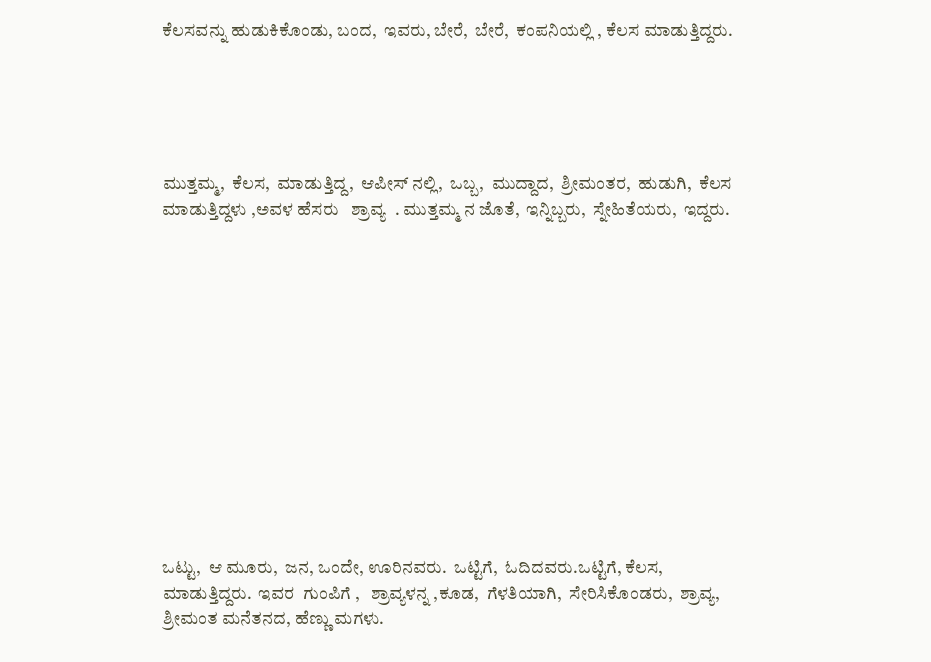ಕೆಲಸವನ್ನು ಹುಡುಕಿಕೊಂಡು, ಬಂದ,  ಇವರು, ಬೇರೆ,  ಬೇರೆ,  ಕಂಪನಿಯಲ್ಲಿ , ಕೆಲಸ ಮಾಡುತ್ತಿದ್ದರು.





ಮುತ್ತಮ್ಮ,  ಕೆಲಸ,  ಮಾಡುತ್ತಿದ್ದ,  ಆಪೀಸ್ ನಲ್ಲಿ,  ಒಬ್ಬ,  ಮುದ್ದಾದ,  ಶ್ರೀಮಂತರ,  ಹುಡುಗಿ,  ಕೆಲಸ ಮಾಡುತ್ತಿದ್ದಳು ,ಅವಳ ಹೆಸರು   ಶ್ರಾವ್ಯ  . ಮುತ್ತಮ್ಮ ನ ಜೊತೆ,  ಇನ್ನಿಬ್ಬರು,  ಸ್ನೇಹಿತೆಯರು,  ಇದ್ದರು.













ಒಟ್ಟು,  ಆ ಮೂರು,  ಜನ, ಒಂದೇ, ಊರಿನವರು.  ಒಟ್ಟಿಗೆ,  ಓದಿದವರು.ಒಟ್ಟಿಗೆ, ಕೆಲಸ,  ಮಾಡುತ್ತಿದ್ದರು.  ಇವರ  ಗುಂಪಿಗೆ ,   ಶ್ರಾವ್ಯಳನ್ನ ,ಕೂಡ,  ಗೆಳತಿಯಾಗಿ,  ಸೇರಿಸಿಕೊಂಡರು,  ಶ್ರಾವ್ಯ, ಶ್ರೀಮಂತ ಮನೆತನದ, ಹೆಣ್ಣು ಮಗಳು.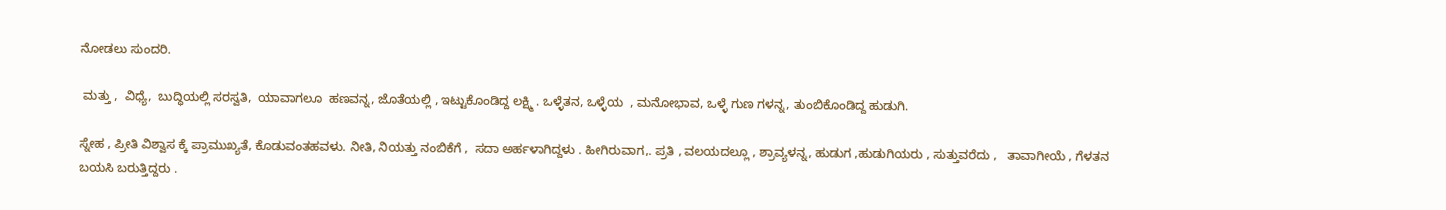ನೋಡಲು ಸುಂದರಿ.

 ಮತ್ತು ,  ವಿಧ್ಯೆ,  ಬುದ್ಧಿಯಲ್ಲಿ ಸರಸ್ವತಿ,  ಯಾವಾಗಲೂ  ಹಣವನ್ನ, ಜೊತೆಯಲ್ಲಿ , ಇಟ್ಟುಕೊಂಡಿದ್ದ ಲಕ್ಷ್ಮಿ . ಒಳ್ಳೆತನ, ಒಳ್ಳೆಯ  , ಮನೋಭಾವ, ಒಳ್ಳೆ ಗುಣ ಗಳನ್ನ, ತುಂಬಿಕೊಂಡಿದ್ದ ಹುಡುಗಿ.

ಸ್ನೇಹ , ಪ್ರೀತಿ ವಿಶ್ವಾಸ ಕ್ಕೆ ಪ್ರಾಮುಖ್ಯತೆ, ಕೊಡುವಂತಹವಳು. ನೀತಿ, ನಿಯತ್ತು ನಂಬಿಕೆಗೆ ,  ಸದಾ ಅರ್ಹಳಾಗಿದ್ದಳು . ಹೀಗಿರುವಾಗ,. ಪ್ರತಿ , ವಲಯದಲ್ಲೂ , ಶ್ರಾವ್ಯಳನ್ನ, ಹುಡುಗ ,ಹುಡುಗಿಯರು , ಸುತ್ತುವರೆದು ,   ತಾವಾಗೀಯೆ , ಗೆಳತನ ಬಯಸಿ ಬರುತ್ತಿದ್ದರು .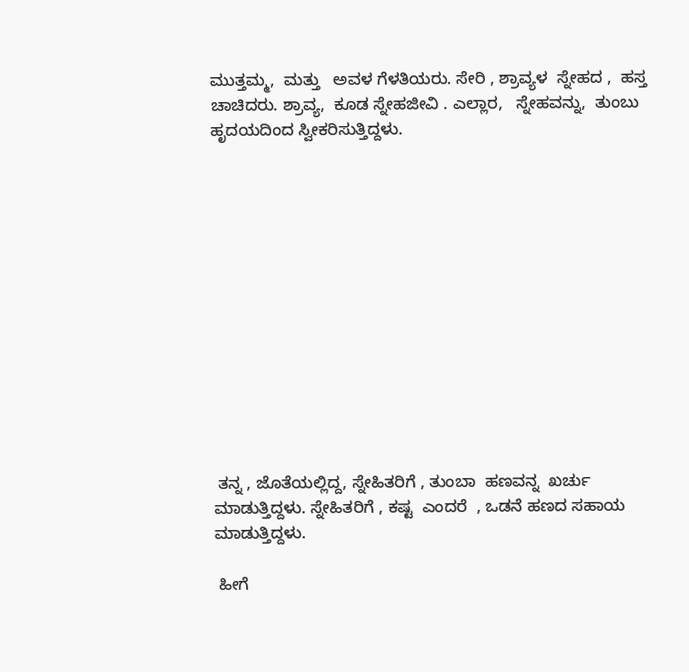ಮುತ್ತಮ್ಮ,  ಮತ್ತು   ಅವಳ ಗೆಳತಿಯರು. ಸೇರಿ , ಶ್ರಾವ್ಯಳ  ಸ್ನೇಹದ ,  ಹಸ್ತ ಚಾಚಿದರು. ಶ್ರಾವ್ಯ,  ಕೂಡ ಸ್ನೇಹಜೀವಿ . ಎಲ್ಲಾರ,   ಸ್ನೇಹವನ್ನು,  ತುಂಬು ಹೃದಯದಿಂದ ಸ್ವೀಕರಿಸುತ್ತಿದ್ದಳು.













 ತನ್ನ , ಜೊತೆಯಲ್ಲಿದ್ದ, ಸ್ನೇಹಿತರಿಗೆ , ತುಂಬಾ  ಹಣವನ್ನ  ಖರ್ಚು ಮಾಡುತ್ತಿದ್ದಳು. ಸ್ನೇಹಿತರಿಗೆ , ಕಷ್ಟ  ಎಂದರೆ  , ಒಡನೆ ಹಣದ ಸಹಾಯ ಮಾಡುತ್ತಿದ್ದಳು.

 ಹೀಗೆ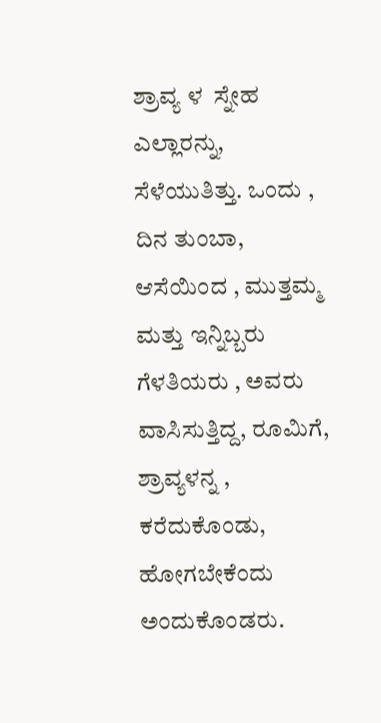ಶ್ರಾವ್ಯ ಳ  ಸ್ನೇಹ ಎಲ್ಲಾರನ್ನು,  ಸೆಳೆಯುತಿತ್ತು. ಒಂದು , ದಿನ ತುಂಬಾ,  ಆಸೆಯಿಂದ , ಮುತ್ತಮ್ಮ  ಮತ್ತು ಇನ್ನಿಬ್ಬರು ಗೆಳತಿಯರು , ಅವರು  ವಾಸಿಸುತ್ತಿದ್ದ, ರೂಮಿಗೆ,  ಶ್ರಾವ್ಯಳನ್ನ ,  ಕರೆದುಕೊಂಡು,   ಹೋಗಬೇಕೆಂದು ಅಂದುಕೊಂಡರು.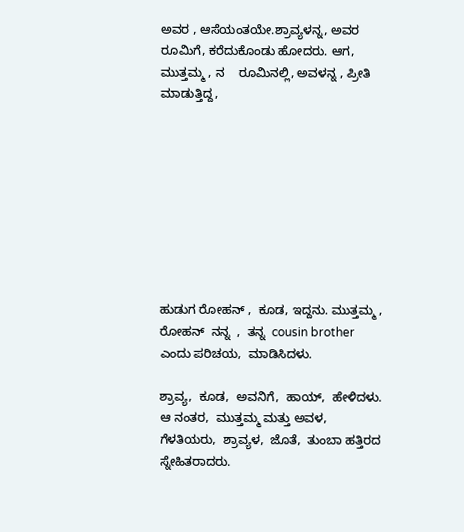ಅವರ , ಆಸೆಯಂತಯೇ.ಶ್ರಾವ್ಯಳನ್ನ, ಅವರ ರೂಮಿಗೆ, ಕರೆದುಕೊಂಡು ಹೋದರು. ಆಗ,  ಮುತ್ತಮ್ಮ , ನ    ರೂಮಿನಲ್ಲಿ, ಅವಳನ್ನ , ಪ್ರೀತಿ ಮಾಡುತ್ತಿದ್ದ,









ಹುಡುಗ ರೋಹನ್ ,  ಕೂಡ, ಇದ್ದನು. ಮುತ್ತಮ್ಮ ,      ರೋಹನ್  ನನ್ನ  ,  ತನ್ನ  cousin brother ಎಂದು ಪರಿಚಯ,  ಮಾಡಿಸಿದಳು.

ಶ್ರಾವ್ಯ,  ಕೂಡ,  ಅವನಿಗೆ,  ಹಾಯ್,  ಹೇಳಿದಳು.  ಆ ನಂತರ,  ಮುತ್ತಮ್ಮ ಮತ್ತು ಅವಳ,  ಗೆಳತಿಯರು,  ಶ್ರಾವ್ಯಳ,  ಜೊತೆ,  ತುಂಬಾ ಹತ್ತಿರದ ಸ್ನೇಹಿತರಾದರು.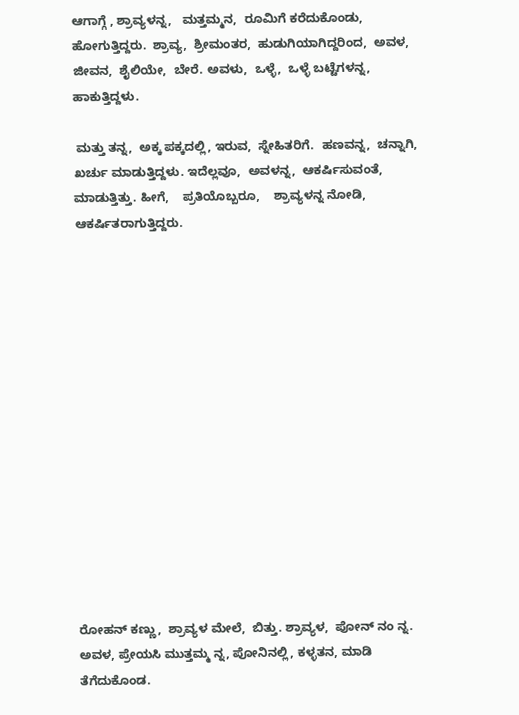ಆಗಾಗ್ಗೆ , ಶ್ರಾವ್ಯಳನ್ನ,   ಮತ್ತಮ್ಮನ,  ರೂಮಿಗೆ ಕರೆದುಕೊಂಡು,  ಹೋಗುತ್ತಿದ್ದರು.  ಶ್ರಾವ್ಯ,  ಶ್ರೀಮಂತರ,  ಹುಡುಗಿಯಾಗಿದ್ದರಿಂದ,  ಅವಳ,  ಜೀವನ,  ಶೈಲಿಯೇ,  ಬೇರೆ. ಅವಳು,  ಒಳ್ಳೆ,  ಒಳ್ಳೆ ಬಟ್ಟೆಗಳನ್ನ,  ಹಾಕುತ್ತಿದ್ದಳು.

 ಮತ್ತು ತನ್ನ,  ಅಕ್ಕ ಪಕ್ಕದಲ್ಲಿ, ಇರುವ,  ಸ್ನೇಹಿತರಿಗೆ.  ಹಣವನ್ನ,  ಚನ್ನಾಗಿ,  ಖರ್ಚು ಮಾಡುತ್ತಿದ್ದಳು. ಇದೆಲ್ಲವೂ,  ಅವಳನ್ನ,  ಆಕರ್ಷಿಸುವಂತೆ,  ಮಾಡುತ್ತಿತ್ತು. ಹೀಗೆ,    ಪ್ರತಿಯೊಬ್ಬರೂ,    ಶ್ರಾವ್ಯಳನ್ನ ನೋಡಿ,  ಆಕರ್ಷಿತರಾಗುತ್ತಿದ್ದರು.















ರೋಹನ್ ಕಣ್ಣು,  ಶ್ರಾವ್ಯಳ ಮೇಲೆ,  ಬಿತ್ತು. ಶ್ರಾವ್ಯಳ,  ಪೋನ್ ನಂ ನ್ನ. ಅವಳ, ಪ್ರೇಯಸಿ ಮುತ್ತಮ್ಮ ನ್ನ, ಪೋನಿನಲ್ಲಿ, ಕಳ್ಳತನ, ಮಾಡಿ ತೆಗೆದುಕೊಂಡ.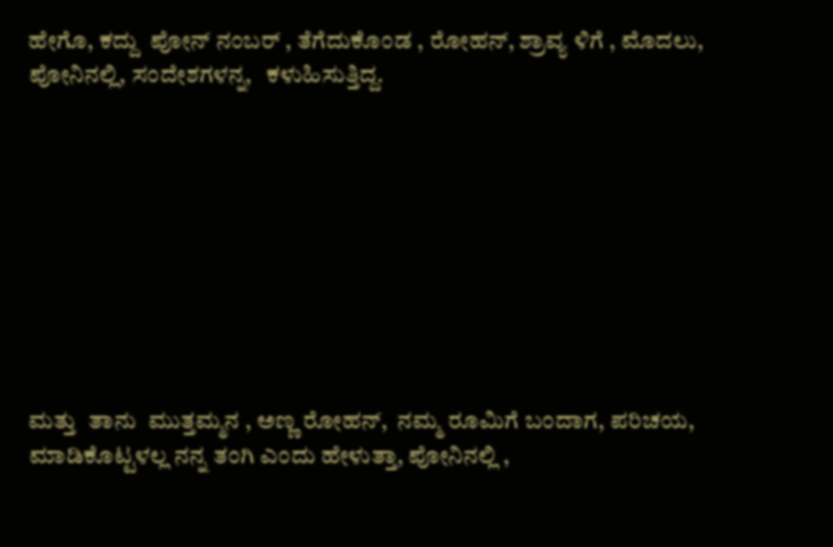ಹೇಗೊ, ಕದ್ದು  ಪೋನ್ ನಂಬರ್ , ತೆಗೆದುಕೊಂಡ , ರೋಹನ್, ಶ್ರಾವ್ಯ ಳಿಗೆ , ಮೊದಲು, ಪೋನಿನಲ್ಲಿ, ಸಂದೇಶಗಳನ್ನ,   ಕಳುಹಿಸುತ್ತಿದ್ದ.









ಮತ್ತು  ತಾನು  ಮುತ್ತಮ್ಮನ , ಅಣ್ಣ ರೋಹನ್,  ನಮ್ಮ ರೂಮಿಗೆ ಬಂದಾಗ, ಪರಿಚಯ, ಮಾಡಿಕೊಟ್ಟಳಲ್ಲ ನನ್ನ ತಂಗಿ ಎಂದು ಹೇಳುತ್ತಾ, ಪೋನಿನಲ್ಲಿ ,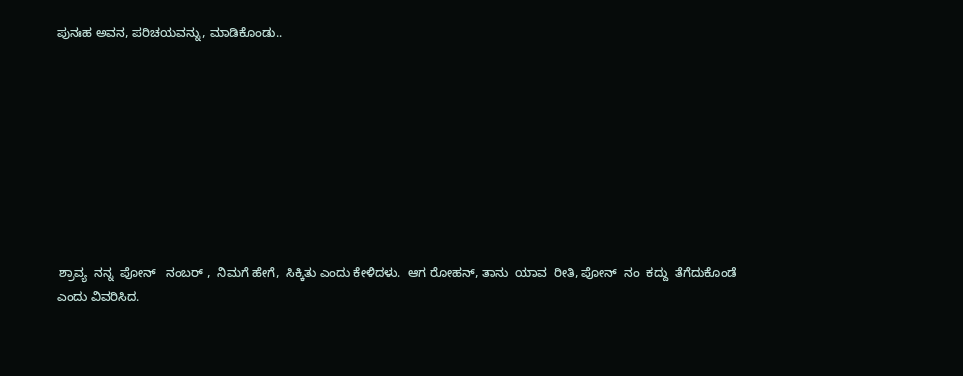ಪುನಃಹ ಅವನ, ಪರಿಚಯವನ್ನು, ಮಾಡಿಕೊಂಡು..









 ಶ್ರಾವ್ಯ  ನನ್ನ  ಪೋನ್   ನಂಬರ್ ,  ನಿಮಗೆ ಹೇಗೆ,  ಸಿಕ್ಕಿತು ಎಂದು ಕೇಳಿದಳು.  ಆಗ ರೋಹನ್, ತಾನು  ಯಾವ  ರೀತಿ, ಪೋನ್  ನಂ  ಕದ್ದು  ತೆಗೆದುಕೊಂಡೆ ಎಂದು ವಿವರಿಸಿದ.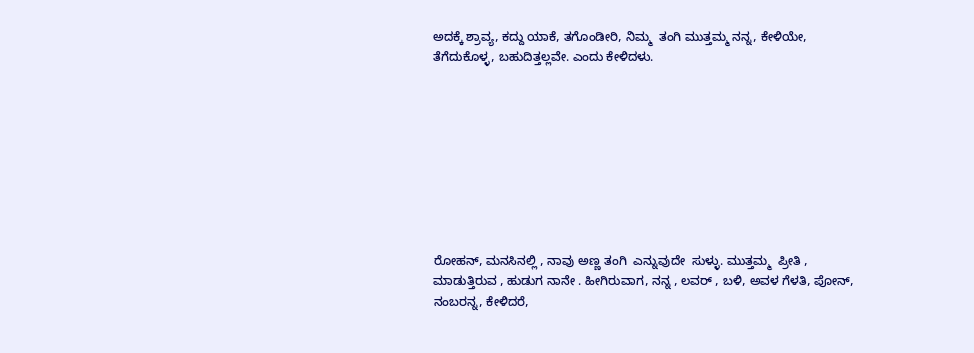ಅದಕ್ಕೆ ಶ್ರಾವ್ಯ, ಕದ್ದು ಯಾಕೆ, ತಗೊಂಡೀರಿ, ನಿಮ್ಮ  ತಂಗಿ ಮುತ್ತಮ್ಮ ನನ್ನ, ಕೇಳಿಯೇ, ತೆಗೆದುಕೊಳ್ಳ, ಬಹುದಿತ್ತಲ್ಲವೇ. ಎಂದು ಕೇಳಿದಳು.









ರೋಹನ್, ಮನಸಿನಲ್ಲಿ , ನಾವು ಅಣ್ಣ ತಂಗಿ  ಎನ್ನುವುದೇ  ಸುಳ್ಳು. ಮುತ್ತಮ್ಮ  ಪ್ರೀತಿ , ಮಾಡುತ್ತಿರುವ , ಹುಡುಗ ನಾನೇ . ಹೀಗಿರುವಾಗ, ನನ್ನ , ಲವರ್ , ಬಳಿ, ಅವಳ ಗೆಳತಿ, ಪೋನ್, ನಂಬರನ್ನ, ಕೇಳಿದರೆ,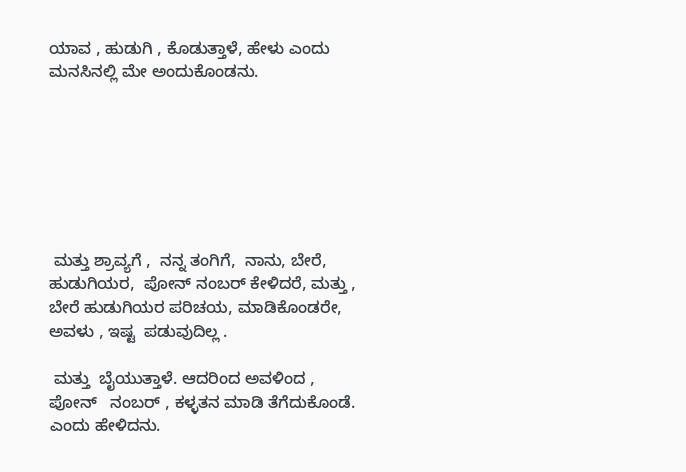ಯಾವ , ಹುಡುಗಿ , ಕೊಡುತ್ತಾಳೆ, ಹೇಳು ಎಂದು ಮನಸಿನಲ್ಲಿ ಮೇ ಅಂದುಕೊಂಡನು.







 ಮತ್ತು ಶ್ರಾವ್ಯಗೆ ,  ನನ್ನ ತಂಗಿಗೆ,  ನಾನು, ಬೇರೆ, ಹುಡುಗಿಯರ,  ಪೋನ್ ನಂಬರ್ ಕೇಳಿದರೆ, ಮತ್ತು , ಬೇರೆ ಹುಡುಗಿಯರ ಪರಿಚಯ, ಮಾಡಿಕೊಂಡರೇ, ಅವಳು , ಇಷ್ಟ  ಪಡುವುದಿಲ್ಲ .

 ಮತ್ತು  ಬೈಯುತ್ತಾಳೆ. ಆದರಿಂದ ಅವಳಿಂದ ,  ಪೋನ್   ನಂಬರ್ , ಕಳ್ಳತನ ಮಾಡಿ ತೆಗೆದುಕೊಂಡೆ. ಎಂದು ಹೇಳಿದನು.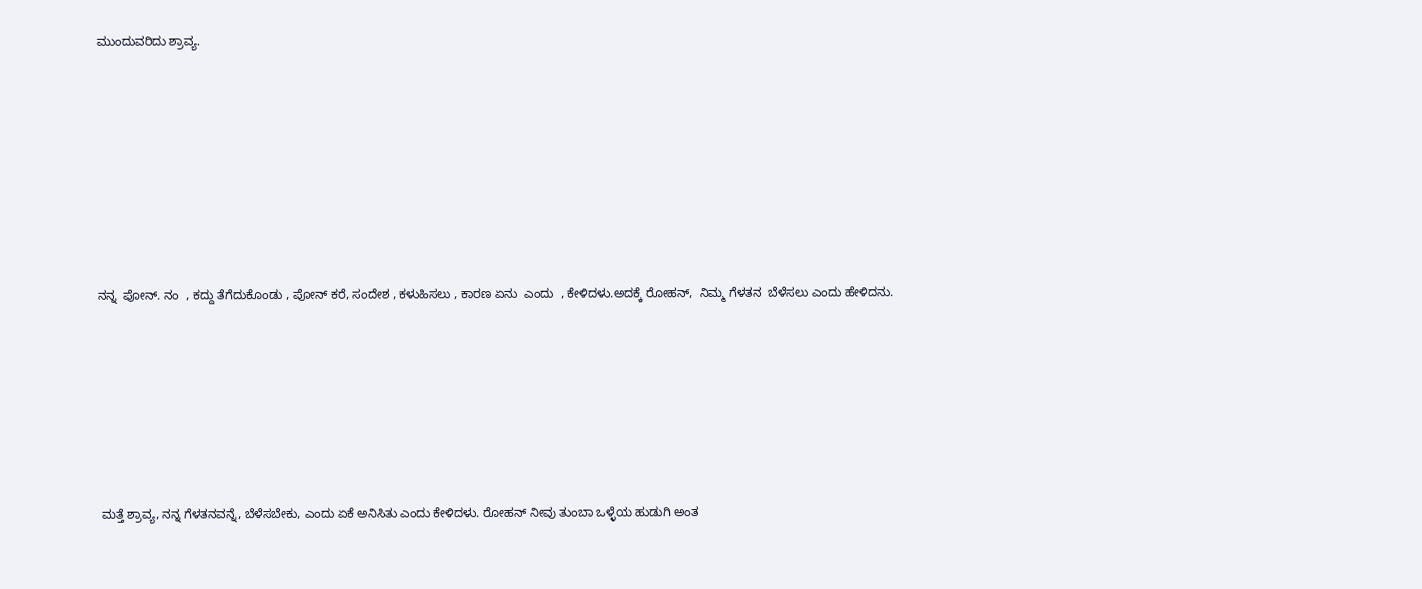ಮುಂದುವರಿದು ಶ್ರಾವ್ಯ.













ನನ್ನ  ಪೋನ್. ನಂ  , ಕದ್ದು ತೆಗೆದುಕೊಂಡು , ಪೋನ್ ಕರೆ, ಸಂದೇಶ , ಕಳುಹಿಸಲು , ಕಾರಣ ಏನು  ಎಂದು  , ಕೇಳಿದಳು.ಅದಕ್ಕೆ ರೋಹನ್,  ನಿಮ್ಮ ಗೆಳತನ  ಬೆಳೆಸಲು ಎಂದು ಹೇಳಿದನು.











 ಮತ್ತೆ ಶ್ರಾವ್ಯ, ನನ್ನ ಗೆಳತನವನ್ನೆ, ಬೆಳೆಸಬೇಕು, ಎಂದು ಏಕೆ ಅನಿಸಿತು ಎಂದು ಕೇಳಿದಳು. ರೋಹನ್ ನೀವು ತುಂಬಾ ಒಳ್ಳೆಯ ಹುಡುಗಿ ಅಂತ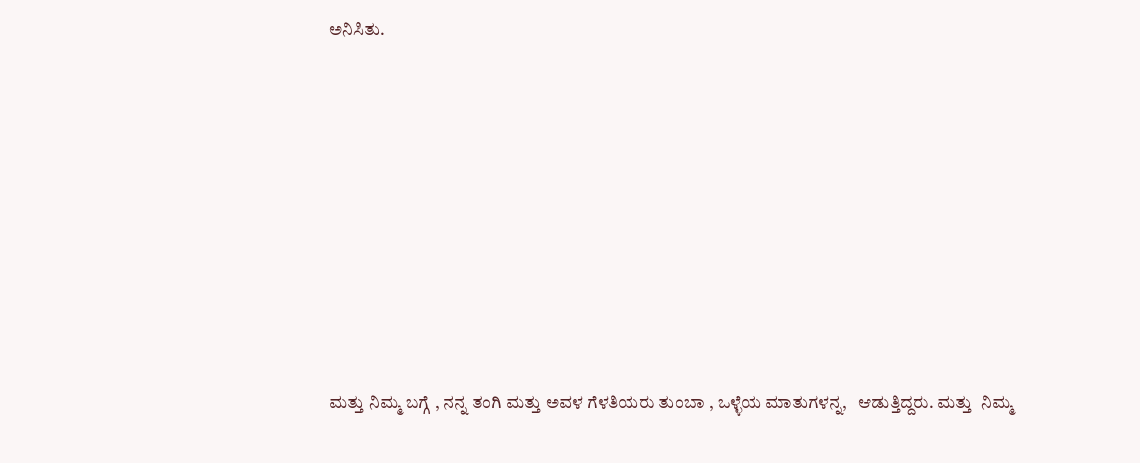ಅನಿಸಿತು.









ಮತ್ತು ನಿಮ್ಮ ಬಗ್ಗೆ , ನನ್ನ ತಂಗಿ ಮತ್ತು ಅವಳ ಗೆಳತಿಯರು ತುಂಬಾ , ಒಳ್ಳೆಯ ಮಾತುಗಳನ್ನ,   ಆಡುತ್ತಿದ್ದರು. ಮತ್ತು  ನಿಮ್ಮ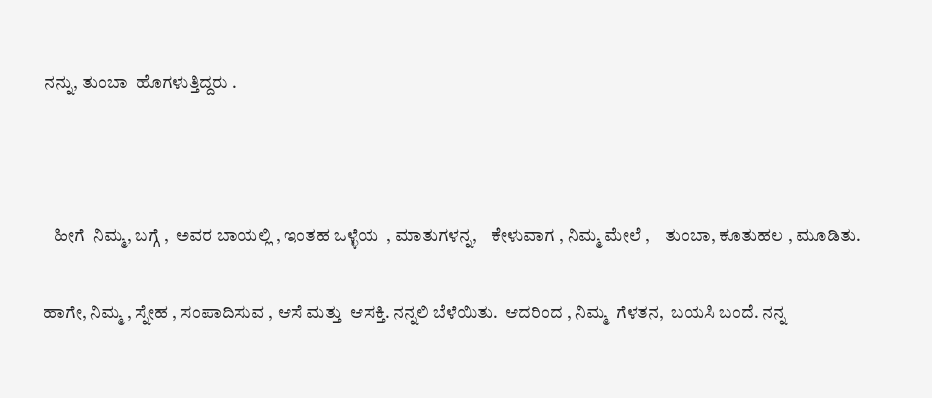ನನ್ನು, ತುಂಬಾ  ಹೊಗಳುತ್ತಿದ್ದರು .



   ಹೀಗೆ  ನಿಮ್ಮ, ಬಗ್ಗೆ ,  ಅವರ ಬಾಯಲ್ಲಿ , ಇಂತಹ ಒಳ್ಳೆಯ  , ಮಾತುಗಳನ್ನ,    ಕೇಳುವಾಗ , ನಿಮ್ಮ ಮೇಲೆ ,    ತುಂಬಾ, ಕೂತುಹಲ , ಮೂಡಿತು.

ಹಾಗೇ, ನಿಮ್ಮ , ಸ್ನೇಹ , ಸಂಪಾದಿಸುವ , ಆಸೆ ಮತ್ತು  ಆಸಕ್ತಿ. ನನ್ನಲಿ ಬೆಳೆಯಿತು.  ಆದರಿಂದ , ನಿಮ್ಮ  ಗೆಳತನ,  ಬಯಸಿ ಬಂದೆ. ನನ್ನ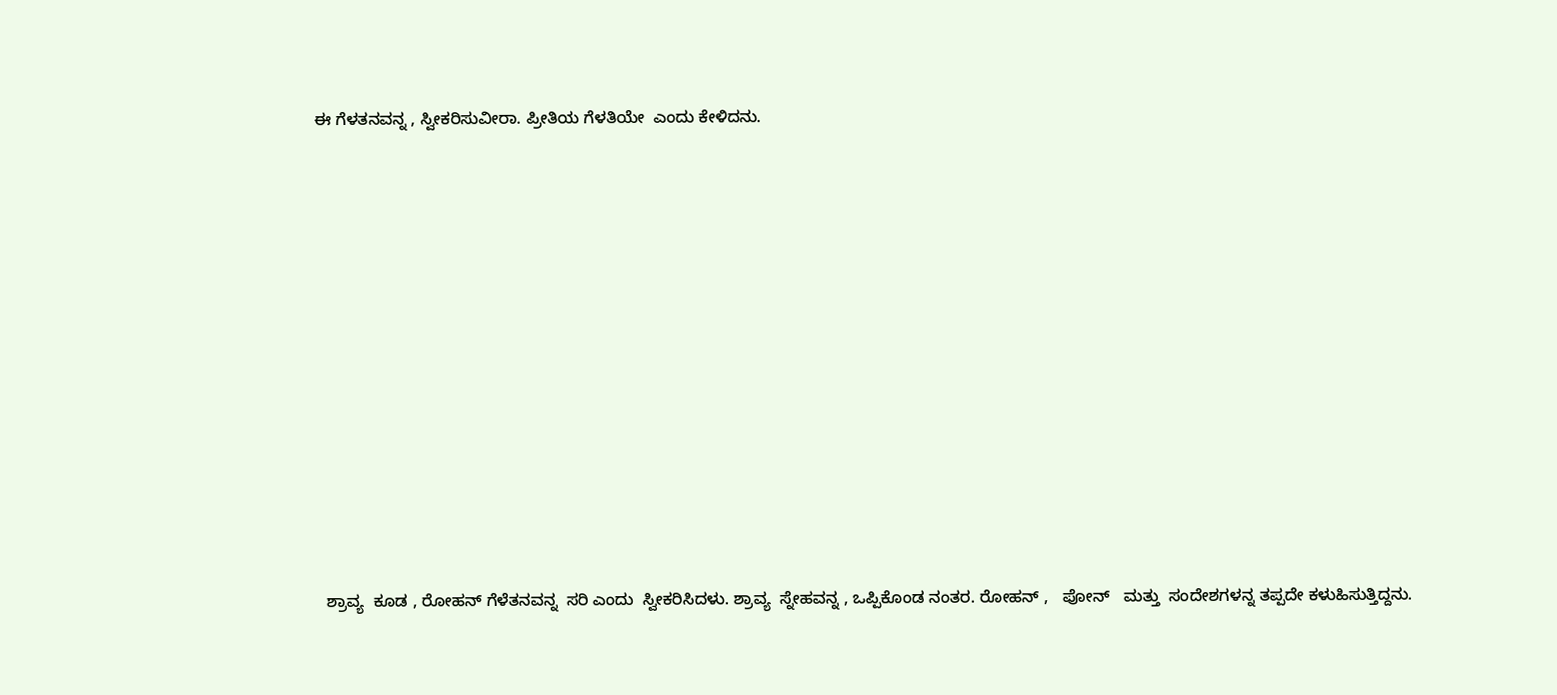ಈ ಗೆಳತನವನ್ನ , ಸ್ವೀಕರಿಸುವೀರಾ. ಪ್ರೀತಿಯ ಗೆಳತಿಯೇ  ಎಂದು ಕೇಳಿದನು.

















  ಶ್ರಾವ್ಯ  ಕೂಡ , ರೋಹನ್ ಗೆಳೆತನವನ್ನ  ಸರಿ ಎಂದು  ಸ್ವೀಕರಿಸಿದಳು. ಶ್ರಾವ್ಯ  ಸ್ನೇಹವನ್ನ , ಒಪ್ಪಿಕೊಂಡ ನಂತರ. ರೋಹನ್ ,   ಪೋನ್   ಮತ್ತು  ಸಂದೇಶಗಳನ್ನ ತಪ್ಪದೇ ಕಳುಹಿಸುತ್ತಿದ್ದನು.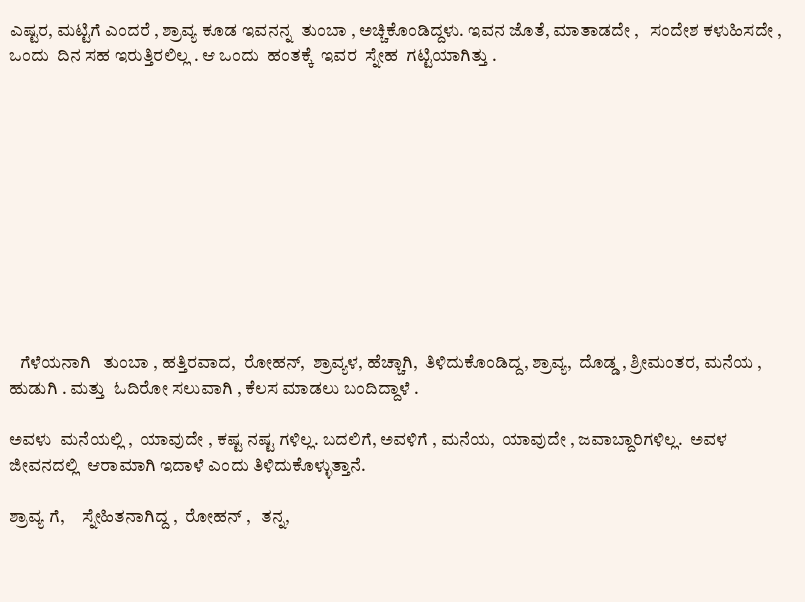ಎಷ್ಟರ, ಮಟ್ಟಿಗೆ ಎಂದರೆ , ಶ್ರಾವ್ಯ ಕೂಡ ಇವನನ್ನ  ತುಂಬಾ , ಅಚ್ಚಿಕೊಂಡಿದ್ದಳು. ಇವನ ಜೊತೆ, ಮಾತಾಡದೇ ,   ಸಂದೇಶ ಕಳುಹಿಸದೇ , ಒಂದು  ದಿನ ಸಹ ಇರುತ್ತಿರಲಿಲ್ಲ . ಆ ಒಂದು  ಹಂತಕ್ಕೆ  ಇವರ  ಸ್ನೇಹ  ಗಟ್ಟಿಯಾಗಿತ್ತು .











   ಗೆಳೆಯನಾಗಿ   ತುಂಬಾ , ಹತ್ತಿರವಾದ,  ರೋಹನ್,  ಶ್ರಾವ್ಯಳ, ಹೆಚ್ಚಾಗಿ,  ತಿಳಿದುಕೊಂಡಿದ್ದ, ಶ್ರಾವ್ಯ,  ದೊಡ್ಡ , ಶ್ರೀಮಂತರ, ಮನೆಯ , ಹುಡುಗಿ . ಮತ್ತು  ಓದಿರೋ ಸಲುವಾಗಿ , ಕೆಲಸ ಮಾಡಲು ಬಂದಿದ್ದಾಳೆ .

ಅವಳು  ಮನೆಯಲ್ಲಿ ,  ಯಾವುದೇ , ಕಷ್ಟ ನಷ್ಟ ಗಳಿಲ್ಲ. ಬದಲಿಗೆ, ಅವಳಿಗೆ , ಮನೆಯ,  ಯಾವುದೇ , ಜವಾಬ್ದಾರಿಗಳಿಲ್ಲ.  ಅವಳ  ಜೀವನದಲ್ಲಿ  ಆರಾಮಾಗಿ ಇದಾಳೆ ಎಂದು ತಿಳಿದುಕೊಳ್ಳುತ್ತಾನೆ.

ಶ್ರಾವ್ಯ ಗೆ,     ಸ್ನೇಹಿತನಾಗಿದ್ದ ,  ರೋಹನ್ ,   ತನ್ನ,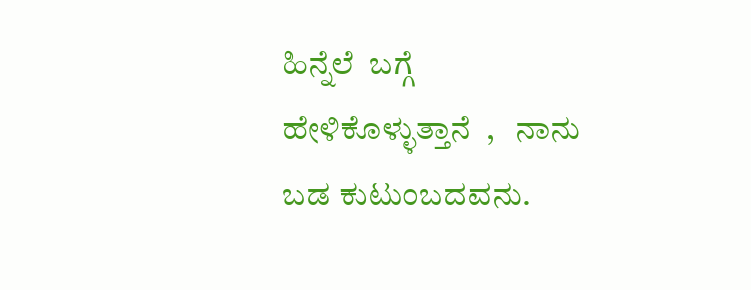ಹಿನ್ನೆಲೆ  ಬಗ್ಗೆ ಹೇಳಿಕೊಳ್ಳುತ್ತಾನೆ  ,   ನಾನು  ಬಡ ಕುಟುಂಬದವನು.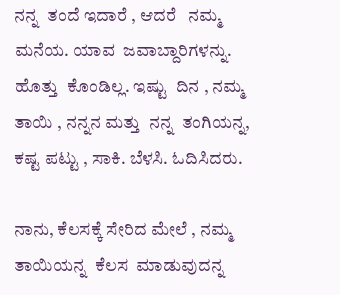ನನ್ನ  ತಂದೆ ಇದಾರೆ , ಆದರೆ   ನಮ್ಮ ಮನೆಯ. ಯಾವ  ಜವಾಬ್ದಾರಿಗಳನ್ನು. ಹೊತ್ತು  ಕೊಂಡಿಲ್ಲ. ಇಷ್ಟು  ದಿನ , ನಮ್ಮ  ತಾಯಿ , ನನ್ನನ ಮತ್ತು  ನನ್ನ  ತಂಗಿಯನ್ನ, ಕಷ್ಟ ಪಟ್ಟು , ಸಾಕಿ. ಬೆಳಸಿ. ಓದಿಸಿದರು.

ನಾನು, ಕೆಲಸಕ್ಕೆ ಸೇರಿದ ಮೇಲೆ , ನಮ್ಮ ತಾಯಿಯನ್ನ  ಕೆಲಸ  ಮಾಡುವುದನ್ನ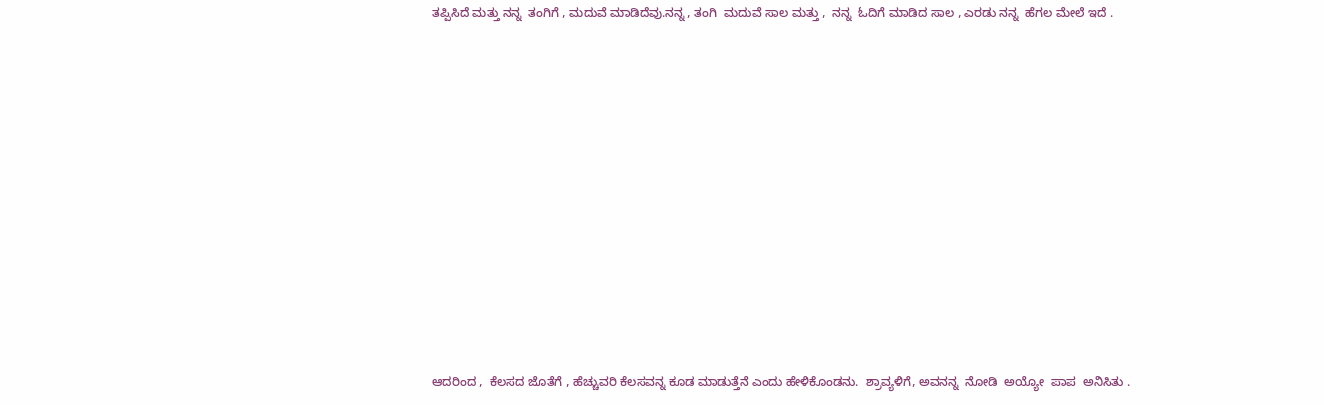ತಪ್ಪಿಸಿದೆ ಮತ್ತು ನನ್ನ  ತಂಗಿಗೆ , ಮದುವೆ ಮಾಡಿದೆವು.ನನ್ನ , ತಂಗಿ  ಮದುವೆ ಸಾಲ ಮತ್ತು ,  ನನ್ನ  ಓದಿಗೆ ಮಾಡಿದ ಸಾಲ , ಎರಡು ನನ್ನ  ಹೆಗಲ ಮೇಲೆ ಇದೆ .













ಆದರಿಂದ ,  ಕೆಲಸದ ಜೊತೆಗೆ , ಹೆಚ್ಚುವರಿ ಕೆಲಸವನ್ನ ಕೂಡ ಮಾಡುತ್ತೆನೆ ಎಂದು ಹೇಳಿಕೊಂಡನು.  ಶ್ರಾವ್ಯಳಿಗೆ, ಅವನನ್ನ  ನೋಡಿ  ಅಯ್ಯೋ  ಪಾಪ  ಅನಿಸಿತು .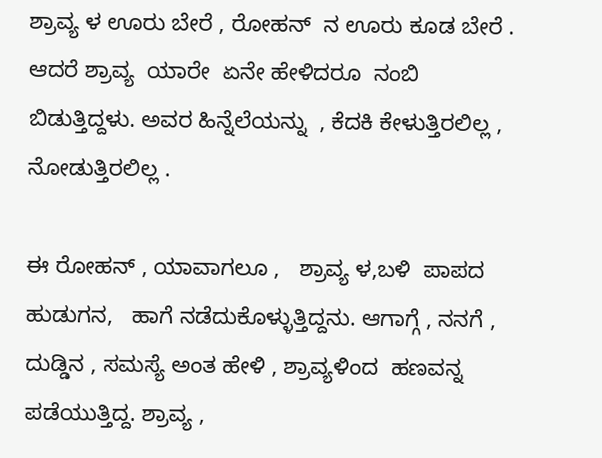ಶ್ರಾವ್ಯ ಳ ಊರು ಬೇರೆ , ರೋಹನ್  ನ ಊರು ಕೂಡ ಬೇರೆ . ಆದರೆ ಶ್ರಾವ್ಯ  ಯಾರೇ  ಏನೇ ಹೇಳಿದರೂ  ನಂಬಿ ಬಿಡುತ್ತಿದ್ದಳು. ಅವರ ಹಿನ್ನೆಲೆಯನ್ನು  , ಕೆದಕಿ ಕೇಳುತ್ತಿರಲಿಲ್ಲ , ನೋಡುತ್ತಿರಲಿಲ್ಲ .

ಈ ರೋಹನ್ , ಯಾವಾಗಲೂ ,   ಶ್ರಾವ್ಯ ಳ,ಬಳಿ  ಪಾಪದ ಹುಡುಗನ,   ಹಾಗೆ ನಡೆದುಕೊಳ್ಳುತ್ತಿದ್ದನು. ಆಗಾಗ್ಗೆ , ನನಗೆ , ದುಡ್ಡಿನ , ಸಮಸ್ಯೆ ಅಂತ ಹೇಳಿ , ಶ್ರಾವ್ಯಳಿಂದ  ಹಣವನ್ನ  ಪಡೆಯುತ್ತಿದ್ದ. ಶ್ರಾವ್ಯ ,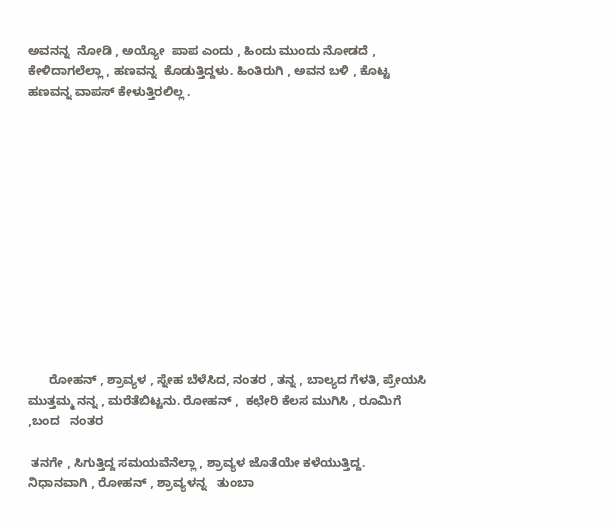ಅವನನ್ನ  ನೋಡಿ , ಅಯ್ಯೋ  ಪಾಪ ಎಂದು , ಹಿಂದು ಮುಂದು ನೋಡದೆ , ಕೇಳಿದಾಗಲೆಲ್ಲಾ , ಹಣವನ್ನ  ಕೊಡುತ್ತಿದ್ದಳು. ಹಿಂತಿರುಗಿ , ಅವನ ಬಳಿ , ಕೊಟ್ಟ ಹಣವನ್ನ ವಾಪಸ್ ಕೇಳುತ್ತಿರಲಿಲ್ಲ .













      ರೋಹನ್ , ಶ್ರಾವ್ಯಳ , ಸ್ನೇಹ ಬೆಳೆಸಿದ, ನಂತರ , ತನ್ನ , ಬಾಲ್ಯದ ಗೆಳತಿ, ಪ್ರೇಯಸಿ ಮುತ್ತಮ್ಮ ನನ್ನ , ಮರೆತೆಬಿಟ್ಟನು. ರೋಹನ್ ,  ಕಛೇರಿ ಕೆಲಸ ಮುಗಿಸಿ , ರೂಮಿಗೆ ,ಬಂದ   ನಂತರ

 ತನಗೇ , ಸಿಗುತ್ತಿದ್ದ ಸಮಯವೆನೆಲ್ಲಾ , ಶ್ರಾವ್ಯಳ ಜೊತೆಯೇ ಕಳೆಯುತ್ತಿದ್ದ. ನಿಧಾನವಾಗಿ , ರೋಹನ್ , ಶ್ರಾವ್ಯಳನ್ನ   ತುಂಬಾ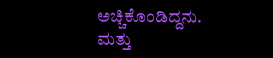ಅಚ್ಚಿಕೊಂಡಿದ್ದನು. ಮತ್ತು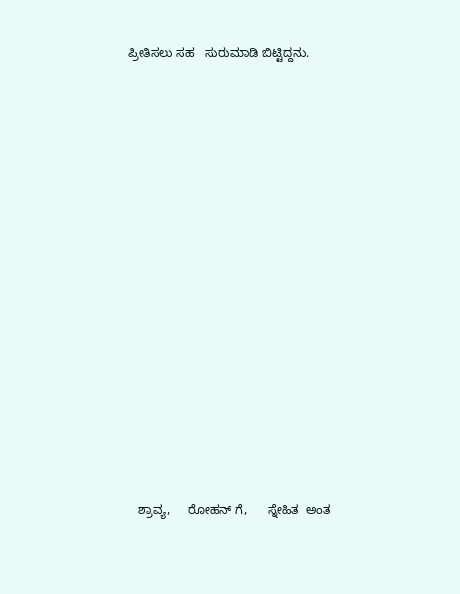ಪ್ರೀತಿಸಲು ಸಹ   ಸುರುಮಾಡಿ ಬಿಟ್ಟಿದ್ದನು.

















   ಶ್ರಾವ್ಯ,     ರೋಹನ್ ಗೆ,      ಸ್ನೇಹಿತ  ಅಂತ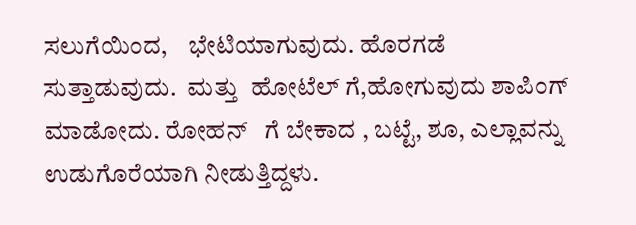ಸಲುಗೆಯಿಂದ,    ಭೇಟಿಯಾಗುವುದು. ಹೊರಗಡೆ ಸುತ್ತಾಡುವುದು.  ಮತ್ತು  ಹೋಟೆಲ್ ಗೆ,ಹೋಗುವುದು ಶಾಪಿಂಗ್  ಮಾಡೋದು. ರೋಹನ್   ಗೆ ಬೇಕಾದ , ಬಟ್ಟೆ, ಶೂ, ಎಲ್ಲಾವನ್ನು  ಉಡುಗೊರೆಯಾಗಿ ನೀಡುತ್ತಿದ್ದಳು.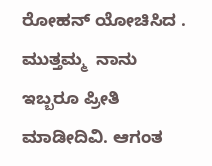ರೋಹನ್ ಯೋಚಿಸಿದ . ಮುತ್ತಮ್ಮ  ನಾನು ಇಬ್ಬರೂ ಪ್ರೀತಿ ಮಾಡೀದಿವಿ. ಆಗಂತ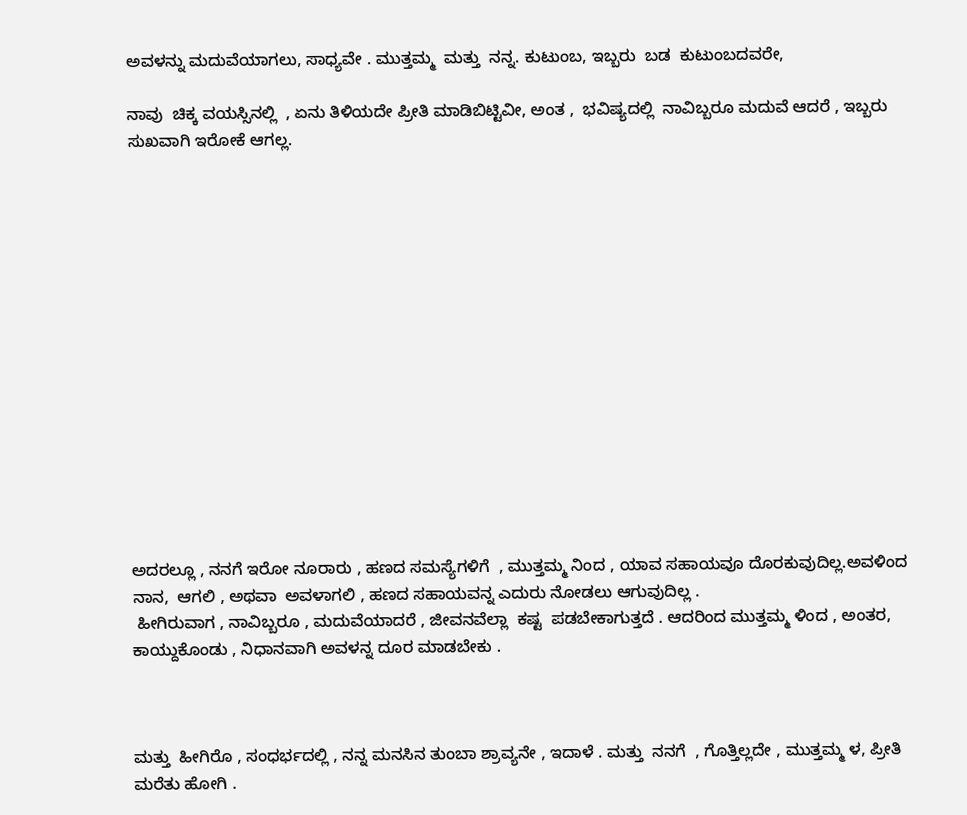ಅವಳನ್ನು ಮದುವೆಯಾಗಲು, ಸಾಧ್ಯವೇ . ಮುತ್ತಮ್ಮ  ಮತ್ತು  ನನ್ನ. ಕುಟುಂಬ, ಇಬ್ಬರು  ಬಡ  ಕುಟುಂಬದವರೇ,

ನಾವು  ಚಿಕ್ಕ ವಯಸ್ಸಿನಲ್ಲಿ  , ಏನು ತಿಳಿಯದೇ ಪ್ರೀತಿ ಮಾಡಿಬಿಟ್ಟಿವೀ, ಅಂತ ,  ಭವಿಷ್ಯದಲ್ಲಿ  ನಾವಿಬ್ಬರೂ ಮದುವೆ ಆದರೆ , ಇಬ್ಬರು ಸುಖವಾಗಿ ಇರೋಕೆ ಆಗಲ್ಲ.















ಅದರಲ್ಲೂ , ನನಗೆ ಇರೋ ನೂರಾರು , ಹಣದ ಸಮಸ್ಯೆಗಳಿಗೆ  , ಮುತ್ತಮ್ಮ ನಿಂದ , ಯಾವ ಸಹಾಯವೂ ದೊರಕುವುದಿಲ್ಲ.ಅವಳಿಂದ ನಾನ,  ಆಗಲಿ , ಅಥವಾ  ಅವಳಾಗಲಿ , ಹಣದ ಸಹಾಯವನ್ನ ಎದುರು ನೋಡಲು ಆಗುವುದಿಲ್ಲ .
 ಹೀಗಿರುವಾಗ , ನಾವಿಬ್ಬರೂ , ಮದುವೆಯಾದರೆ , ಜೀವನವೆಲ್ಲಾ  ಕಷ್ಟ  ಪಡಬೇಕಾಗುತ್ತದೆ . ಆದರಿಂದ ಮುತ್ತಮ್ಮ ಳಿಂದ , ಅಂತರ, ಕಾಯ್ದುಕೊಂಡು , ನಿಧಾನವಾಗಿ ಅವಳನ್ನ ದೂರ ಮಾಡಬೇಕು .



ಮತ್ತು  ಹೀಗಿರೊ , ಸಂಧರ್ಭದಲ್ಲಿ , ನನ್ನ ಮನಸಿನ ತುಂಬಾ ಶ್ರಾವ್ಯನೇ , ಇದಾಳೆ . ಮತ್ತು  ನನಗೆ  , ಗೊತ್ತಿಲ್ಲದೇ , ಮುತ್ತಮ್ಮ ಳ, ಪ್ರೀತಿ ಮರೆತು ಹೋಗಿ .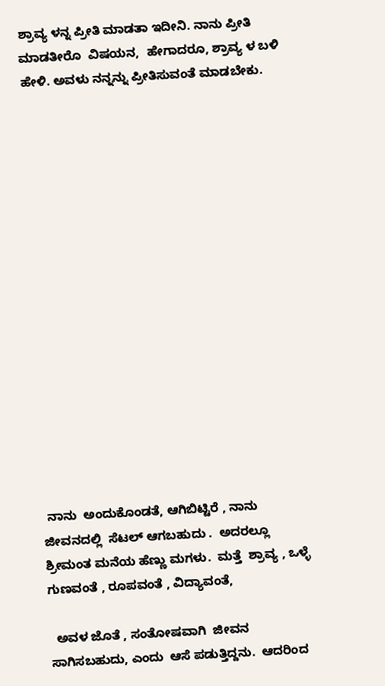ಶ್ರಾವ್ಯ ಳನ್ನ ಪ್ರೀತಿ ಮಾಡತಾ ಇದೀನಿ. ನಾನು ಪ್ರೀತಿ   ಮಾಡತೀರೊ  ವಿಷಯನ,  ಹೇಗಾದರೂ, ಶ್ರಾವ್ಯ ಳ ಬಳಿ ಹೇಳಿ. ಅವಳು ನನ್ನನ್ನು ಪ್ರೀತಿಸುವಂತೆ ಮಾಡಬೇಕು.

















 ನಾನು  ಅಂದುಕೊಂಡತೆ, ಆಗಿಬಿಟ್ಟಿರೆ , ನಾನು ಜೀವನದಲ್ಲಿ  ಸೆಟಲ್ ಆಗಬಹುದು .  ಅದರಲ್ಲೂ ಶ್ರೀಮಂತ ಮನೆಯ ಹೆಣ್ಣು ಮಗಳು.  ಮತ್ತೆ  ಶ್ರಾವ್ಯ , ಒಳ್ಳೆ  ಗುಣವಂತೆ , ರೂಪವಂತೆ , ವಿದ್ಯಾವಂತೆ,

  ಅವಳ ಜೊತೆ , ಸಂತೋಷವಾಗಿ  ಜೀವನ ಸಾಗಿಸಬಹುದು, ಎಂದು  ಆಸೆ ಪಡುತ್ತಿದ್ದನು.  ಆದರಿಂದ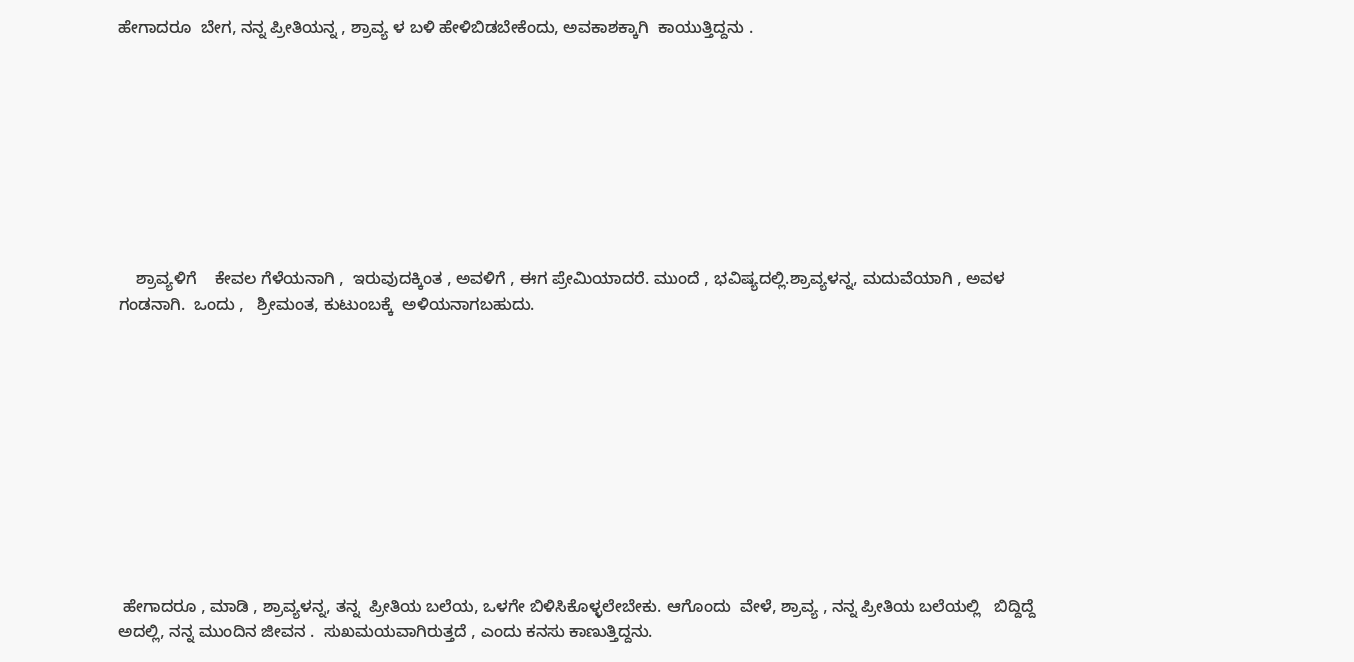ಹೇಗಾದರೂ  ಬೇಗ, ನನ್ನ ಪ್ರೀತಿಯನ್ನ , ಶ್ರಾವ್ಯ ಳ ಬಳಿ ಹೇಳಿಬಿಡಬೇಕೆಂದು, ಅವಕಾಶಕ್ಕಾಗಿ  ಕಾಯುತ್ತಿದ್ದನು .









    ಶ್ರಾವ್ಯಳಿಗೆ    ಕೇವಲ ಗೆಳೆಯನಾಗಿ ,  ಇರುವುದಕ್ಕಿಂತ , ಅವಳಿಗೆ , ಈಗ ಪ್ರೇಮಿಯಾದರೆ. ಮುಂದೆ , ಭವಿಷ್ಯದಲ್ಲಿ.ಶ್ರಾವ್ಯಳನ್ನ, ಮದುವೆಯಾಗಿ , ಅವಳ  ಗಂಡನಾಗಿ.  ಒಂದು ,   ಶ್ರೀಮಂತ, ಕುಟುಂಬಕ್ಕೆ  ಅಳಿಯನಾಗಬಹುದು.











 ಹೇಗಾದರೂ , ಮಾಡಿ , ಶ್ರಾವ್ಯಳನ್ನ, ತನ್ನ  ಪ್ರೀತಿಯ ಬಲೆಯ, ಒಳಗೇ ಬಿಳಿಸಿಕೊಳ್ಳಲೇಬೇಕು. ಆಗೊಂದು  ವೇಳೆ, ಶ್ರಾವ್ಯ , ನನ್ನ ಪ್ರೀತಿಯ ಬಲೆಯಲ್ಲಿ   ಬಿದ್ದಿದ್ದೆ ಅದಲ್ಲಿ, ನನ್ನ ಮುಂದಿನ ಜೀವನ .  ಸುಖಮಯವಾಗಿರುತ್ತದೆ , ಎಂದು ಕನಸು ಕಾಣುತ್ತಿದ್ದನು.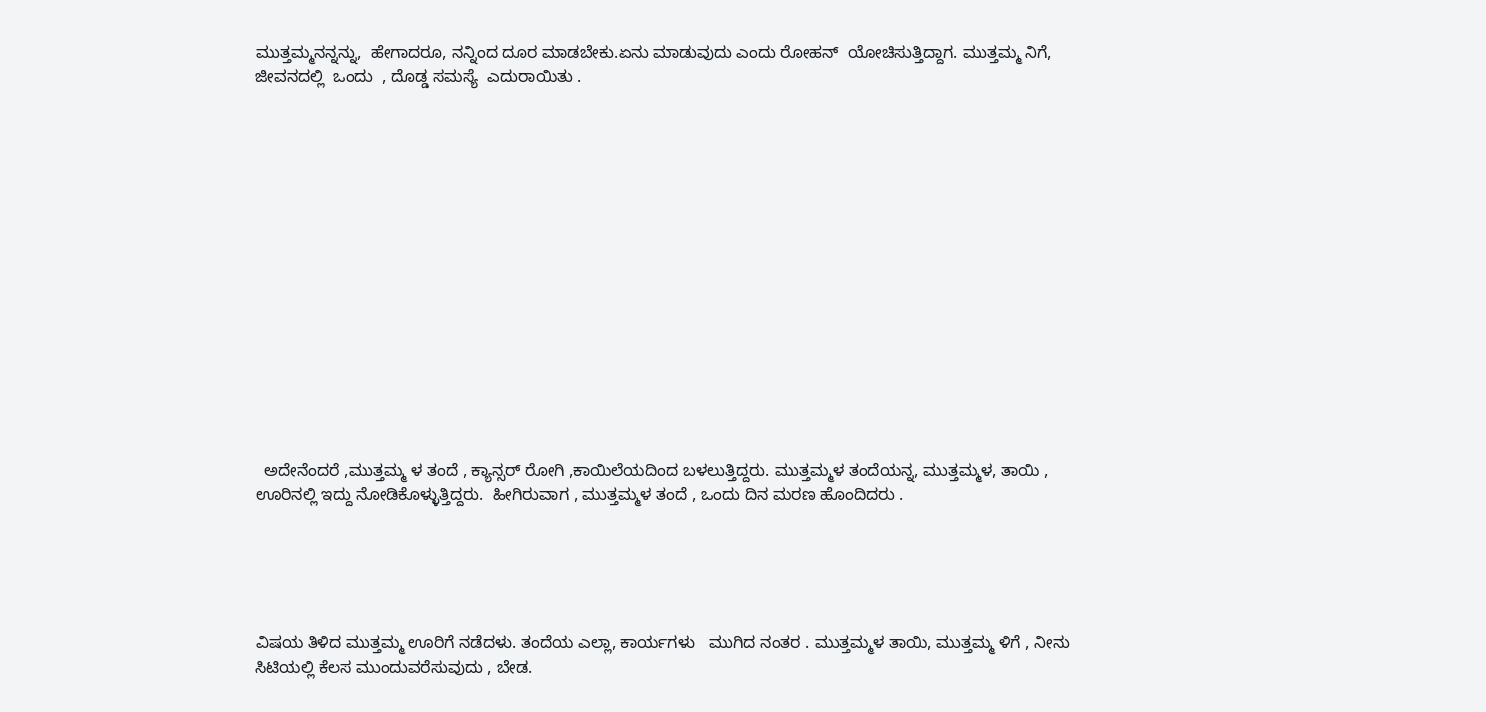ಮುತ್ತಮ್ಮನನ್ನನ್ನು,  ಹೇಗಾದರೂ, ನನ್ನಿಂದ ದೂರ ಮಾಡಬೇಕು.ಏನು ಮಾಡುವುದು ಎಂದು ರೋಹನ್  ಯೋಚಿಸುತ್ತಿದ್ದಾಗ. ಮುತ್ತಮ್ಮ ನಿಗೆ,    ಜೀವನದಲ್ಲಿ  ಒಂದು  , ದೊಡ್ಡ ಸಮಸ್ಯೆ  ಎದುರಾಯಿತು .















  ಅದೇನೆಂದರೆ ,ಮುತ್ತಮ್ಮ ಳ ತಂದೆ , ಕ್ಯಾನ್ಸರ್ ರೋಗಿ ,ಕಾಯಿಲೆಯದಿಂದ ಬಳಲುತ್ತಿದ್ದರು. ಮುತ್ತಮ್ಮಳ ತಂದೆಯನ್ನ, ಮುತ್ತಮ್ಮಳ, ತಾಯಿ , ಊರಿನಲ್ಲಿ ಇದ್ದು ನೋಡಿಕೊಳ್ಳುತ್ತಿದ್ದರು.  ಹೀಗಿರುವಾಗ , ಮುತ್ತಮ್ಮಳ ತಂದೆ , ಒಂದು ದಿನ ಮರಣ ಹೊಂದಿದರು .





ವಿಷಯ ತಿಳಿದ ಮುತ್ತಮ್ಮ ಊರಿಗೆ ನಡೆದಳು. ತಂದೆಯ ಎಲ್ಲಾ, ಕಾರ್ಯಗಳು   ಮುಗಿದ ನಂತರ . ಮುತ್ತಮ್ಮಳ ತಾಯಿ, ಮುತ್ತಮ್ಮ ಳಿಗೆ , ನೀನು ಸಿಟಿಯಲ್ಲಿ ಕೆಲಸ ಮುಂದುವರೆಸುವುದು , ಬೇಡ.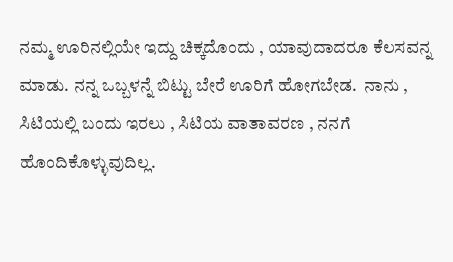ನಮ್ಮ ಊರಿನಲ್ಲಿಯೇ ಇದ್ದು ಚಿಕ್ಕದೊಂದು , ಯಾವುದಾದರೂ ಕೆಲಸವನ್ನ  ಮಾಡು. ನನ್ನ ಒಬ್ಬಳನ್ನೆ ಬಿಟ್ಟು ಬೇರೆ ಊರಿಗೆ ಹೋಗಬೇಡ.  ನಾನು , ಸಿಟಿಯಲ್ಲಿ ಬಂದು ಇರಲು , ಸಿಟಿಯ ವಾತಾವರಣ , ನನಗೆ ಹೊಂದಿಕೊಳ್ಳುವುದಿಲ್ಲ.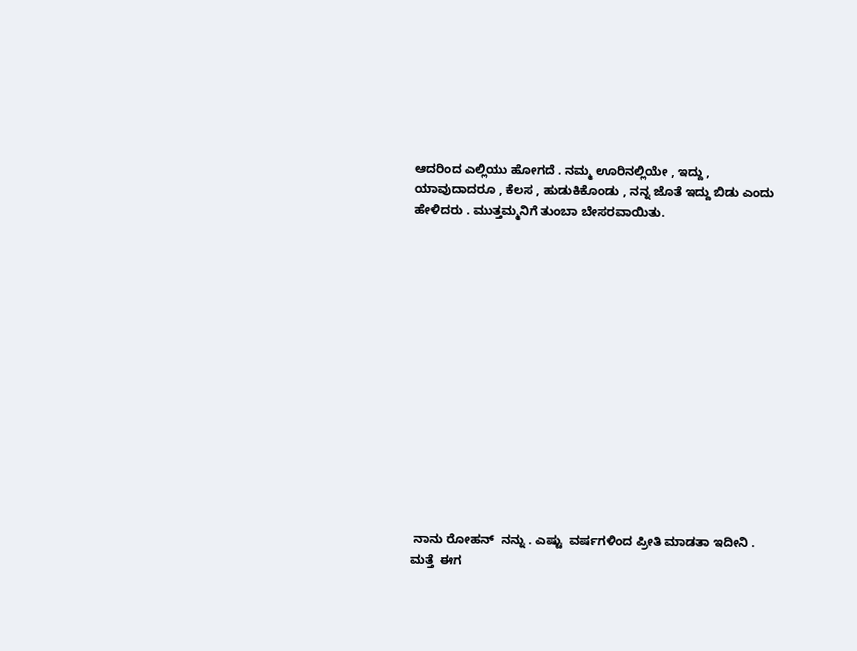ಆದರಿಂದ ಎಲ್ಲಿಯು ಹೋಗದೆ . ನಮ್ಮ ಊರಿನಲ್ಲಿಯೇ , ಇದ್ದು , ಯಾವುದಾದರೂ , ಕೆಲಸ , ಹುಡುಕಿಕೊಂಡು , ನನ್ನ ಜೊತೆ ಇದ್ದು ಬಿಡು ಎಂದು ಹೇಳಿದರು . ಮುತ್ತಮ್ಮನಿಗೆ ತುಂಬಾ ಬೇಸರವಾಯಿತು.















 ನಾನು ರೋಹನ್  ನನ್ನು . ಎಷ್ಟು  ವರ್ಷಗಳಿಂದ ಪ್ರೀತಿ ಮಾಡತಾ ಇದೀನಿ . ಮತ್ತೆ  ಈಗ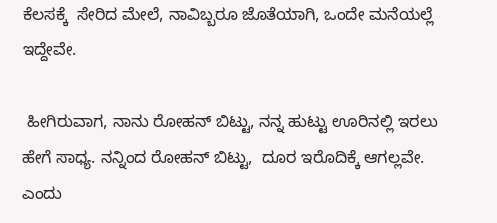ಕೆಲಸಕ್ಕೆ  ಸೇರಿದ ಮೇಲೆ, ನಾವಿಬ್ಬರೂ ಜೊತೆಯಾಗಿ, ಒಂದೇ ಮನೆಯಲ್ಲೆ ಇದ್ದೇವೇ.

 ಹೀಗಿರುವಾಗ, ನಾನು ರೋಹನ್ ಬಿಟ್ಟು, ನನ್ನ ಹುಟ್ಟು ಊರಿನಲ್ಲಿ ಇರಲು ಹೇಗೆ ಸಾಧ್ಯ. ನನ್ನಿಂದ ರೋಹನ್ ಬಿಟ್ಟು,  ದೂರ ಇರೊದಿಕ್ಕೆ ಆಗಲ್ಲವೇ. ಎಂದು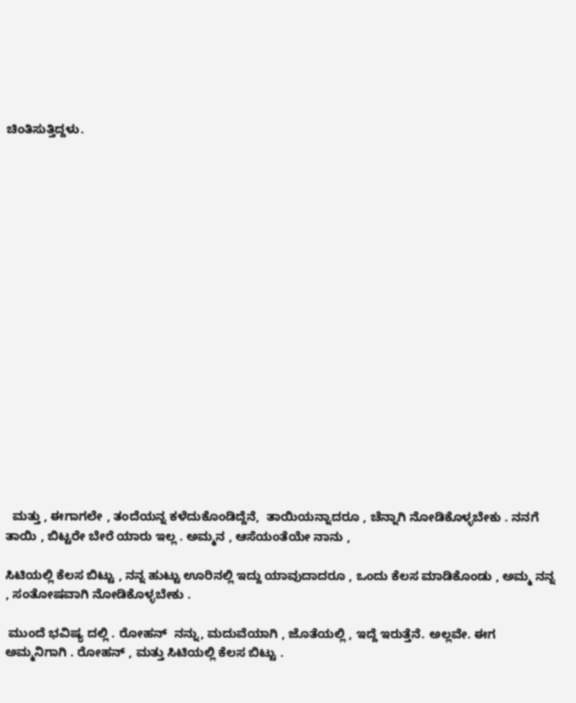ಚಿಂತಿಸುತ್ತಿದ್ದಳು.



















  ಮತ್ತು , ಈಗಾಗಲೇ , ತಂದೆಯನ್ನ ಕಳೆದುಕೊಂಡಿದ್ದೆನೆ,  ತಾಯಿಯನ್ನಾದರೂ , ಚೆನ್ನಾಗಿ ನೋಡಿಕೊಳ್ಳಬೇಕು . ನನಗೆ ತಾಯಿ , ಬಿಟ್ಟರೇ ಬೇರೆ ಯಾರು ಇಲ್ಲ . ಅಮ್ಮನ , ಆಸೆಯಂತೆಯೇ ನಾನು ,

ಸಿಟಿಯಲ್ಲಿ ಕೆಲಸ ಬಿಟ್ಟು , ನನ್ನ ಹುಟ್ಟು ಊರಿನಲ್ಲಿ ಇದ್ದು ಯಾವುದಾದರೂ , ಒಂದು ಕೆಲಸ ಮಾಡಿಕೊಂಡು , ಅಮ್ಮ ನನ್ನ , ಸಂತೋಷವಾಗಿ ನೋಡಿಕೊಳ್ಳಬೇಕು .

 ಮುಂದೆ ಭವಿಷ್ಯ ದಲ್ಲಿ . ರೋಹನ್  ನನ್ನು, ಮದುವೆಯಾಗಿ , ಜೊತೆಯಲ್ಲಿ , ಇದ್ದೆ ಇರುತ್ತೆನೆ. ಅಲ್ಲವೇ. ಈಗ       ಅಮ್ಮನಿಗಾಗಿ . ರೋಹನ್ , ಮತ್ತು ಸಿಟಿಯಲ್ಲಿ ಕೆಲಸ ಬಿಟ್ಟು .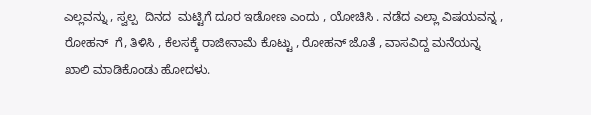ಎಲ್ಲವನ್ನು , ಸ್ವಲ್ಪ  ದಿನದ  ಮಟ್ಟಿಗೆ ದೂರ ಇಡೋಣ ಎಂದು , ಯೋಚಿಸಿ . ನಡೆದ ಎಲ್ಲಾ ವಿಷಯವನ್ನ , ರೋಹನ್  ಗೆ, ತಿಳಿಸಿ , ಕೆಲಸಕ್ಕೆ ರಾಜೀನಾಮೆ ಕೊಟ್ಟು , ರೋಹನ್ ಜೊತೆ , ವಾಸವಿದ್ದ ಮನೆಯನ್ನ ಖಾಲಿ ಮಾಡಿಕೊಂಡು ಹೋದಳು.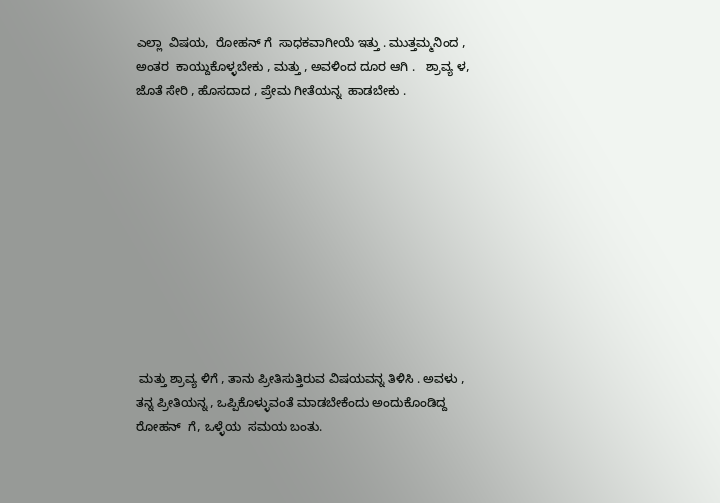ಎಲ್ಲಾ  ವಿಷಯ,  ರೋಹನ್ ಗೆ  ಸಾಧಕವಾಗೀಯೆ ಇತ್ತು . ಮುತ್ತಮ್ಮನಿಂದ ,   ಅಂತರ  ಕಾಯ್ದುಕೊಳ್ಳಬೇಕು , ಮತ್ತು , ಅವಳಿಂದ ದೂರ ಆಗಿ .   ಶ್ರಾವ್ಯ ಳ, ಜೊತೆ ಸೇರಿ , ಹೊಸದಾದ , ಪ್ರೇಮ ಗೀತೆಯನ್ನ  ಹಾಡಬೇಕು .











 ಮತ್ತು ಶ್ರಾವ್ಯ ಳಿಗೆ , ತಾನು ಪ್ರೀತಿಸುತ್ತಿರುವ ವಿಷಯವನ್ನ ತಿಳಿಸಿ . ಅವಳು , ತನ್ನ ಪ್ರೀತಿಯನ್ನ , ಒಪ್ಪಿಕೊಳ್ಳುವಂತೆ ಮಾಡಬೇಕೆಂದು ಅಂದುಕೊಂಡಿದ್ದ ರೋಹನ್  ಗೆ, ಒಳ್ಳೆಯ  ಸಮಯ ಬಂತು.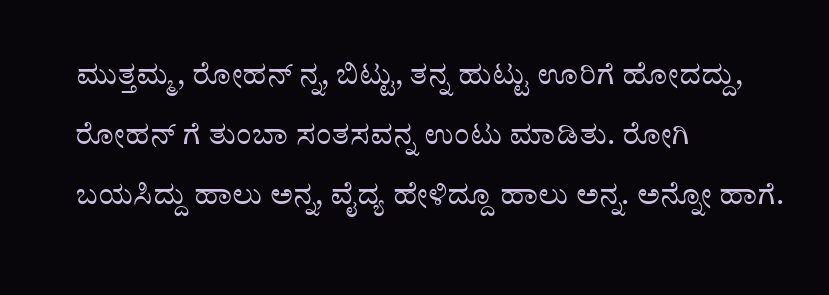ಮುತ್ತಮ್ಮ, ರೋಹನ್ ನ್ನ, ಬಿಟ್ಟು, ತನ್ನ ಹುಟ್ಟು ಊರಿಗೆ ಹೋದದ್ದು, ರೋಹನ್ ಗೆ ತುಂಬಾ ಸಂತಸವನ್ನ ಉಂಟು ಮಾಡಿತು. ರೋಗಿ ಬಯಸಿದ್ದು ಹಾಲು ಅನ್ನ, ವೈದ್ಯ ಹೇಳಿದ್ದೂ ಹಾಲು ಅನ್ನ. ಅನ್ನೋ ಹಾಗೆ.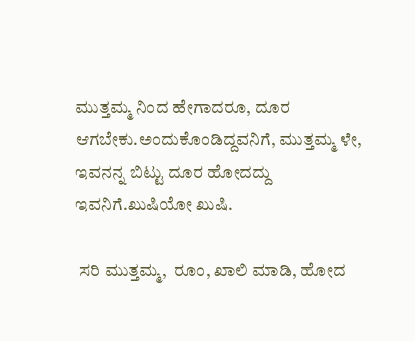ಮುತ್ತಮ್ಮ ನಿಂದ ಹೇಗಾದರೂ, ದೂರ ಆಗಬೇಕು.ಅಂದುಕೊಂಡಿದ್ದವನಿಗೆ, ಮುತ್ತಮ್ಮ ಳೇ, ಇವನನ್ನ ಬಿಟ್ಟು ದೂರ ಹೋದದ್ದು ಇವನಿಗೆ.ಖುಷಿಯೋ ಖುಷಿ.

 ಸರಿ ಮುತ್ತಮ್ಮ,  ರೂಂ, ಖಾಲಿ ಮಾಡಿ, ಹೋದ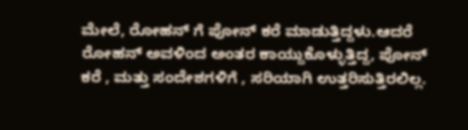ಮೇಲೆ, ರೋಹನ್ ಗೆ ಪೋನ್ ಕರೆ ಮಾಡುತ್ತಿದ್ದಳು.ಆದರೆ ರೋಹನ್ ಅವಳಿಂದ ಅಂತರ ಕಾಯ್ದುಕೊಳ್ಳುತ್ತಿದ್ದ, ಪೋನ್ ಕರೆ , ಮತ್ತು ಸಂದೇಶಗಳಿಗೆ , ಸರಿಯಾಗಿ ಉತ್ತರಿಸುತ್ತಿರಲಿಲ್ಲ.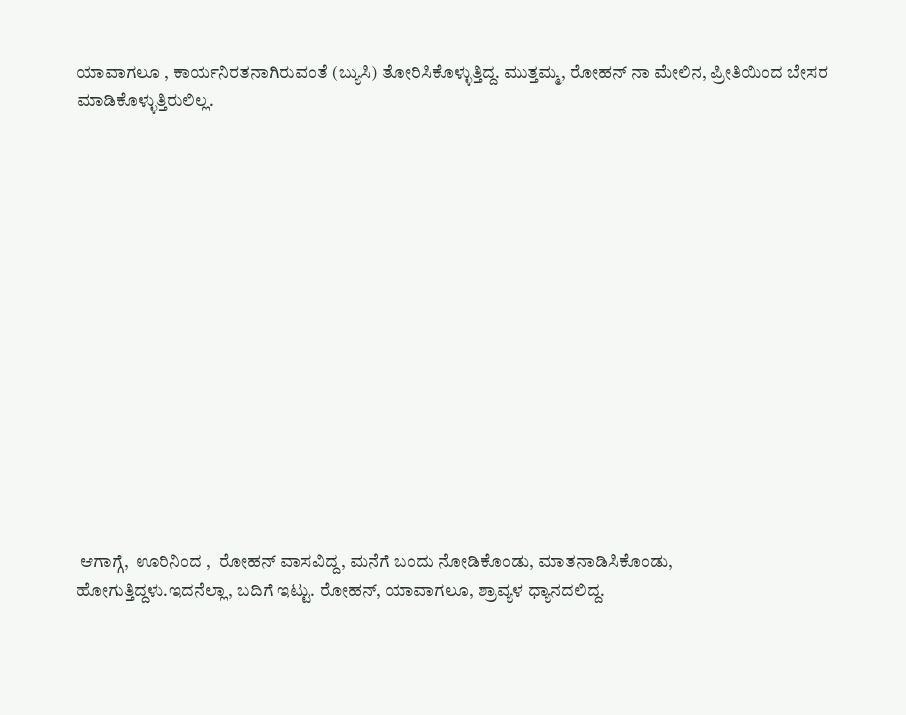ಯಾವಾಗಲೂ , ಕಾರ್ಯನಿರತನಾಗಿರುವಂತೆ (ಬ್ಯುಸಿ) ತೋರಿಸಿಕೊಳ್ಳುತ್ತಿದ್ದ. ಮುತ್ತಮ್ಮ, ರೋಹನ್ ನಾ ಮೇಲಿನ, ಪ್ರೀತಿಯಿಂದ ಬೇಸರ ಮಾಡಿಕೊಳ್ಳುತ್ತಿರುಲಿಲ್ಲ.















 ಆಗಾಗ್ಗೆ,  ಊರಿನಿಂದ ,  ರೋಹನ್ ವಾಸವಿದ್ದ, ಮನೆಗೆ ಬಂದು ನೋಡಿಕೊಂಡು, ಮಾತನಾಡಿಸಿಕೊಂಡು, ಹೋಗುತ್ತಿದ್ದಳು.ಇದನೆಲ್ಲಾ, ಬದಿಗೆ ಇಟ್ಟು. ರೋಹನ್, ಯಾವಾಗಲೂ, ಶ್ರಾವ್ಯಳ ಧ್ಯಾನದಲಿದ್ದ.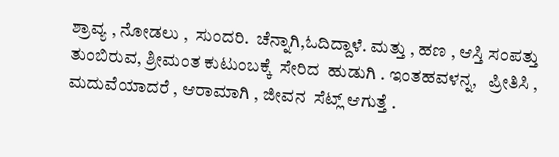ಶ್ರಾವ್ಯ , ನೋಡಲು ,  ಸುಂದರಿ.  ಚೆನ್ನಾಗಿ,ಓದಿದ್ದಾಳೆ. ಮತ್ತು , ಹಣ , ಆಸ್ತಿ ಸಂಪತ್ತು  ತುಂಬಿರುವ, ಶ್ರೀಮಂತ ಕುಟುಂಬಕ್ಕೆ  ಸೇರಿದ  ಹುಡುಗಿ . ಇಂತಹವಳನ್ನ,   ಪ್ರೀತಿಸಿ , ಮದುವೆಯಾದರೆ , ಆರಾಮಾಗಿ , ಜೀವನ  ಸೆಟ್ಲ್ ಆಗುತ್ತೆ .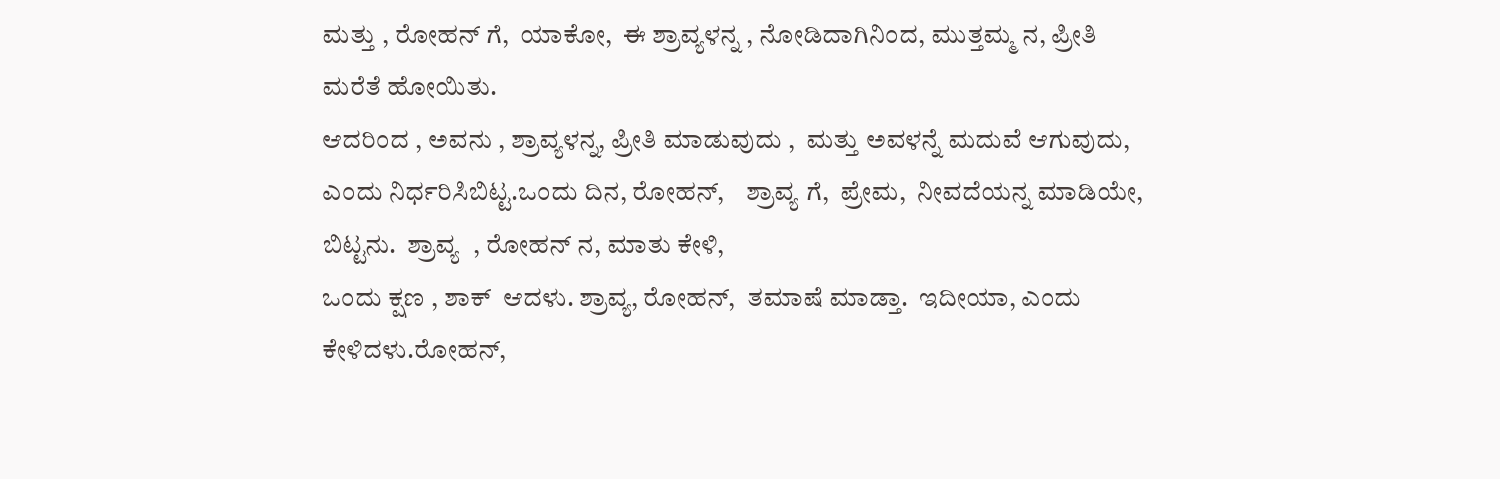ಮತ್ತು , ರೋಹನ್ ಗೆ,  ಯಾಕೋ,  ಈ ಶ್ರಾವ್ಯಳನ್ನ , ನೋಡಿದಾಗಿನಿಂದ, ಮುತ್ತಮ್ಮ ನ, ಪ್ರೀತಿ  ಮರೆತೆ ಹೋಯಿತು.
ಆದರಿಂದ , ಅವನು , ಶ್ರಾವ್ಯಳನ್ನ, ಪ್ರೀತಿ ಮಾಡುವುದು ,  ಮತ್ತು ಅವಳನ್ನೆ ಮದುವೆ ಆಗುವುದು,  ಎಂದು ನಿರ್ಧರಿಸಿಬಿಟ್ಟ.ಒಂದು ದಿನ, ರೋಹನ್,    ಶ್ರಾವ್ಯ ಗೆ,  ಪ್ರೇಮ,  ನೀವದೆಯನ್ನ ಮಾಡಿಯೇ,   ಬಿಟ್ಟನು.  ಶ್ರಾವ್ಯ  , ರೋಹನ್ ನ, ಮಾತು ಕೇಳಿ,
ಒಂದು ಕ್ಷಣ , ಶಾಕ್  ಆದಳು. ಶ್ರಾವ್ಯ, ರೋಹನ್,  ತಮಾಷೆ ಮಾಡ್ತಾ.  ಇದೀಯಾ, ಎಂದು  ಕೇಳಿದಳು.ರೋಹನ್,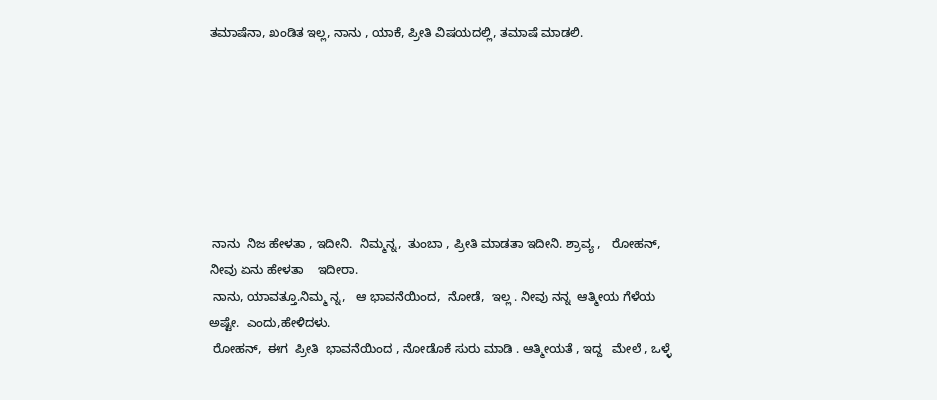ತಮಾಷೆನಾ, ಖಂಡಿತ ಇಲ್ಲ, ನಾನು , ಯಾಕೆ, ಪ್ರೀತಿ ವಿಷಯದಲ್ಲಿ, ತಮಾಷೆ ಮಾಡಲಿ.







 ನಾನು  ನಿಜ ಹೇಳತಾ , ಇದೀನಿ.  ನಿಮ್ಮನ್ನ,  ತುಂಬಾ , ಪ್ರೀತಿ ಮಾಡತಾ ಇದೀನಿ. ಶ್ರಾವ್ಯ ,   ರೋಹನ್, ನೀವು ಏನು ಹೇಳತಾ    ಇದೀರಾ.
 ನಾನು, ಯಾವತ್ತೂ.ನಿಮ್ಮ ನ್ನ,   ಆ ಭಾವನೆಯಿಂದ,  ನೋಡೆ,  ಇಲ್ಲ . ನೀವು ನನ್ನ  ಆತ್ಮೀಯ ಗೆಳೆಯ ಅಷ್ಟೇ.  ಎಂದು,ಹೇಳಿದಳು.
 ರೋಹನ್,  ಈಗ  ಪ್ರೀತಿ  ಭಾವನೆಯಿಂದ , ನೋಡೊಕೆ ಸುರು ಮಾಡಿ . ಆತ್ಮೀಯತೆ , ಇದ್ದ   ಮೇಲೆ , ಒಳ್ಳೆ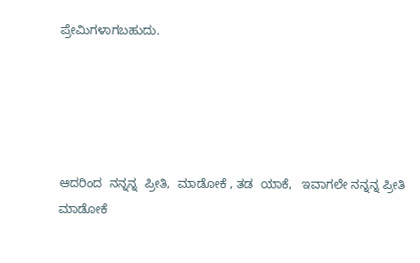ಪ್ರೇಮಿಗಳಾಗಬಹುದು.





ಆದರಿಂದ  ನನ್ನನ್ನ  ಪ್ರೀತಿ,  ಮಾಡೋಕೆ , ತಡ  ಯಾಕೆ,   ಇವಾಗಲೇ ನನ್ನನ್ನ ಪ್ರೀತಿ ಮಾಡೋಕೆ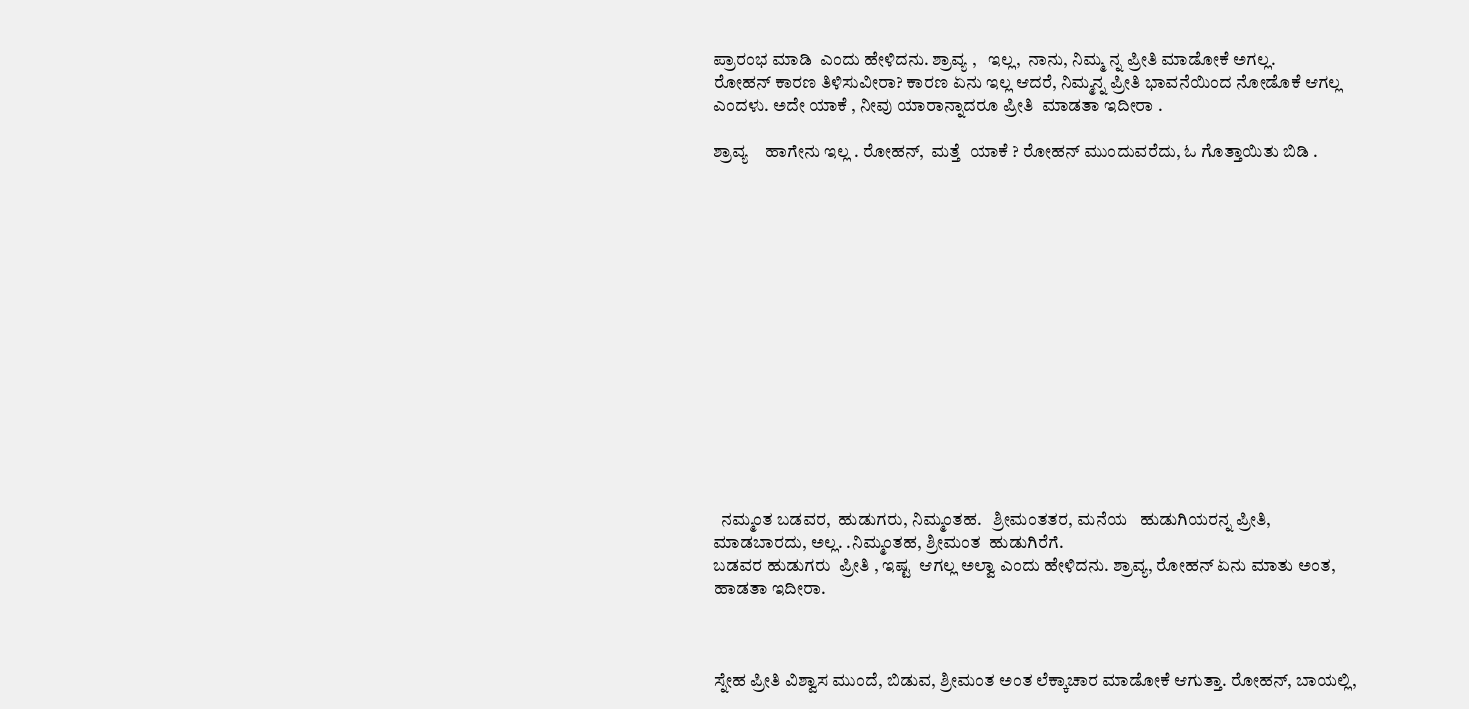ಪ್ರಾರಂಭ ಮಾಡಿ  ಎಂದು ಹೇಳಿದನು. ಶ್ರಾವ್ಯ ,   ಇಲ್ಲ,  ನಾನು, ನಿಮ್ಮ ನ್ನ ಪ್ರೀತಿ ಮಾಡೋಕೆ ಅಗಲ್ಲ.
ರೋಹನ್ ಕಾರಣ ತಿಳಿಸುವೀರಾ? ಕಾರಣ ಏನು ಇಲ್ಲ ಆದರೆ, ನಿಮ್ಮನ್ನ ಪ್ರೀತಿ ಭಾವನೆಯಿಂದ ನೋಡೊಕೆ ಆಗಲ್ಲ ಎಂದಳು. ಅದೇ ಯಾಕೆ , ನೀವು ಯಾರಾನ್ನಾದರೂ ಪ್ರೀತಿ  ಮಾಡತಾ ಇದೀರಾ .

ಶ್ರಾವ್ಯ    ಹಾಗೇನು ಇಲ್ಲ . ರೋಹನ್,  ಮತ್ತೆ  ಯಾಕೆ ? ರೋಹನ್ ಮುಂದುವರೆದು, ಓ ಗೊತ್ತಾಯಿತು ಬಿಡಿ .















  ನಮ್ಮಂತ ಬಡವರ,  ಹುಡುಗರು, ನಿಮ್ಮಂತಹ.   ಶ್ರೀಮಂತತರ, ಮನೆಯ   ಹುಡುಗಿಯರನ್ನ ಪ್ರೀತಿ,  ಮಾಡಬಾರದು, ಅಲ್ಲ. .ನಿಮ್ಮಂತಹ, ಶ್ರೀಮಂತ  ಹುಡುಗಿರೆಗೆ.
ಬಡವರ ಹುಡುಗರು  ಪ್ರೀತಿ , ಇಷ್ಟ  ಆಗಲ್ಲ ಅಲ್ವಾ ಎಂದು ಹೇಳಿದನು. ಶ್ರಾವ್ಯ, ರೋಹನ್ ಏನು ಮಾತು ಅಂತ, ಹಾಡತಾ ಇದೀರಾ.



ಸ್ನೇಹ ಪ್ರೀತಿ ವಿಶ್ವಾಸ ಮುಂದೆ, ಬಿಡುವ, ಶ್ರೀಮಂತ ಅಂತ ಲೆಕ್ಕಾಚಾರ ಮಾಡೋಕೆ ಆಗುತ್ತಾ. ರೋಹನ್, ಬಾಯಲ್ಲಿ,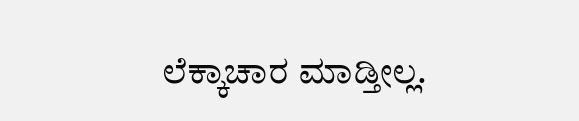ಲೆಕ್ಕಾಚಾರ ಮಾಡ್ತೀಲ್ಲ.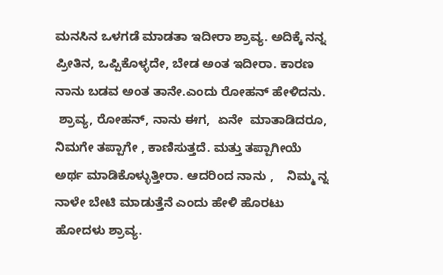ಮನಸಿನ ಒಳಗಡೆ ಮಾಡತಾ ಇದೀರಾ ಶ್ರಾವ್ಯ. ಅದಿಕ್ಕೆ ನನ್ನ ಪ್ರೀತಿನ, ಒಪ್ಪಿಕೊಳ್ಳದೇ, ಬೇಡ ಅಂತ ಇದೀರಾ. ಕಾರಣ ನಾನು ಬಡವ ಅಂತ ತಾನೇ.ಎಂದು ರೋಹನ್ ಹೇಳಿದನು.
 ಶ್ರಾವ್ಯ, ರೋಹನ್, ನಾನು ಈಗ,  ಏನೇ  ಮಾತಾಡಿದರೂ, ನಿಮಗೇ ತಪ್ಪಾಗೇ , ಕಾಣಿಸುತ್ತದೆ. ಮತ್ತು ತಪ್ಪಾಗೀಯೆ ಅರ್ಥ ಮಾಡಿಕೊಳ್ಳುತ್ತೀರಾ. ಆದರಿಂದ ನಾನು ,    ನಿಮ್ಮ ನ್ನ ನಾಳೇ ಬೇಟಿ ಮಾಡುತ್ತೆನೆ ಎಂದು ಹೇಳಿ ಹೊರಟು ಹೋದಳು ಶ್ರಾವ್ಯ.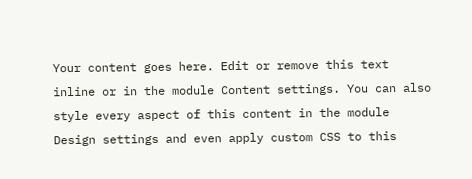Your content goes here. Edit or remove this text inline or in the module Content settings. You can also style every aspect of this content in the module Design settings and even apply custom CSS to this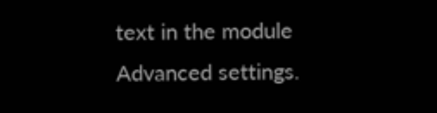text in the module Advanced settings.